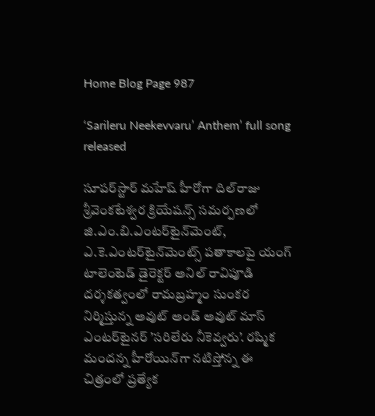Home Blog Page 987

‘Sarileru Neekevvaru’ Anthem’ full song released

సూపర్‌స్టార్‌ మహేష్‌ హీరోగా దిల్‌రాజు శ్రీవెంకటేశ్వర క్రియేషన్స్‌ సమర్పణలో జి.ఎం.బి.ఎంటర్‌టైన్‌మెంట్‌, ఎ.కె.ఎంటర్‌టైన్‌మెంట్స్‌ పతాకాలపై యంగ్‌ టాలెంటెడ్‌ డైరెక్టర్‌ అనిల్‌ రావిపూడి దర్శకత్వంలో రామబ్రహ్మం సుంకర నిర్మిస్తున్న అవుట్‌ అండ్‌ అవుట్‌ మాస్‌ ఎంటర్‌టైనర్‌ ’సరిలేరు నీకెవ్వరు’. రష్మిక మందన్న హీరోయిన్‌గా నటిస్తోన్న ఈ చిత్రంలో ప్రత్యేక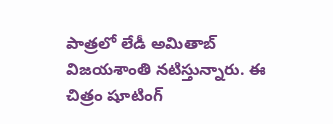పాత్రలో లేడీ అమితాబ్‌ విజయశాంతి నటిస్తున్నారు. ఈ చిత్రం షూటింగ్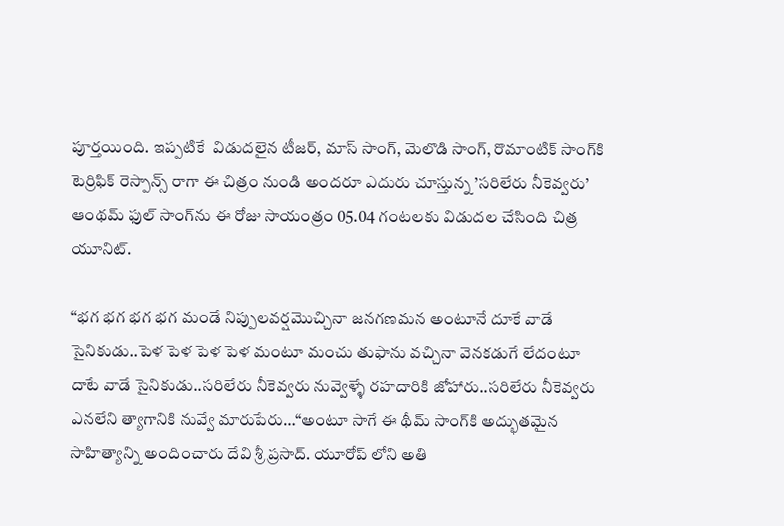పూర్తయింది. ఇప్ప‌టికే  విడుదలైన టీజర్‌, మాస్‌ సాంగ్‌, మెలొడి సాంగ్, రొమాంటిక్ సాంగ్‌కి టెర్రిఫిక్‌ రెస్పాన్స్‌ రాగా ఈ చిత్రం నుండి అంద‌రూ ఎదురు చూస్తున్న ’సరిలేరు నీకెవ్వరు’ ఆంథమ్ ఫుల్ సాంగ్‌ను ఈ రోజు సాయంత్రం 05.04 గంటలకు విడుదల చేసింది చిత్ర యూనిట్.

“భగ భగ భగ భగ మండే నిప్పులవర్షమొచ్చినా జనగణమన అంటూనే దూకే వాడే సైనికుడు..పెళ పెళ పెళ పెళ మంటూ మంచు తుఫాను వచ్చినా వెన‌కడుగే లేదంటూ దాటే వాడే సైనికుడు..సరిలేరు నీకెవ్వరు నువ్వెళ్ళే రహదారికి జోహారు..సరిలేరు నీకెవ్వరు ఎనలేని త్యాగానికి నువ్వే మారుపేరు…“అంటూ సాగే ఈ థీమ్‌ సాంగ్‌కి అద్భుతమైన సాహిత్యాన్ని అందించారు దేవి శ్రీ ప్రసాద్‌. యూరోప్ లోని అతి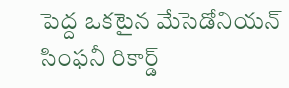పెద్ద ఒక‌టైన‌ మేసెడోనియన్‌ సింఫనీ రికార్డ్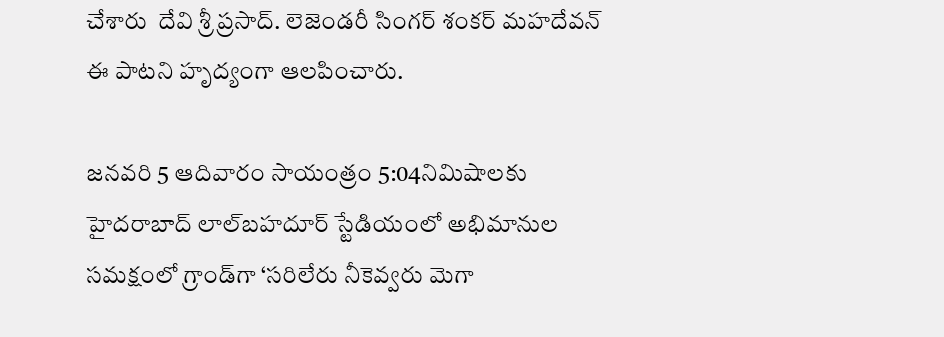చేశారు  దేవి శ్రీ ప్రసాద్‌. లెజెండరీ సింగర్‌ శంకర్‌ మహదేవన్‌ ఈ పాటని హృద్యంగా ఆలపించారు.

జనవరి 5 ఆదివారం సాయంత్రం 5:04నిమిషాలకు  హైద‌రాబాద్ లాల్‌బహదూర్‌ స్టేడియంలో అభిమానుల సమక్షంలో గ్రాండ్‌గా ‘సరిలేరు నీకెవ్వరు మెగా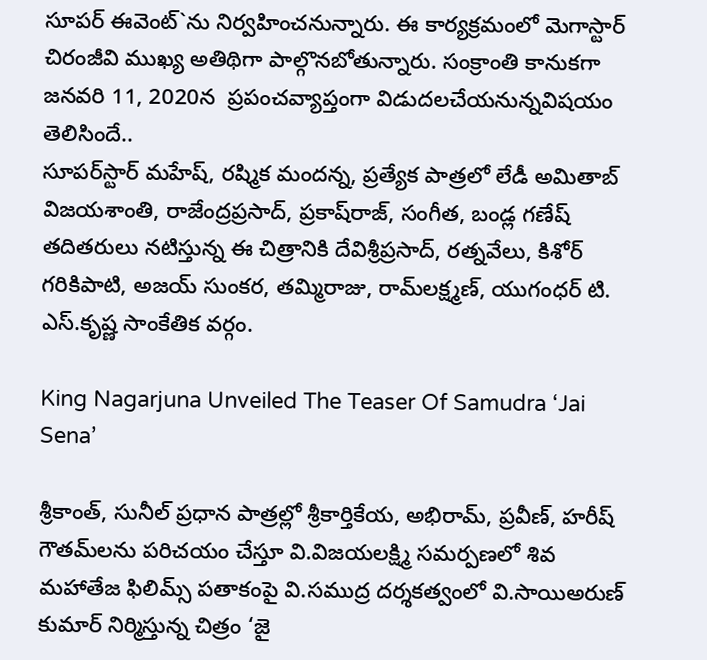సూపర్‌ ఈవెంట్`ను నిర్వహించనున్నారు. ఈ కార్య‌క్ర‌మంలో మెగాస్టార్‌ చిరంజీవి ముఖ్య అతిథిగా పాల్గొనబోతున్నారు. సంక్రాంతి కానుక‌గా జనవరి 11, 2020న  ప్రపంచవ్యాప్తంగా విడుద‌ల‌చేయ‌నున్నవిష‌యం తెలిసిందే..
సూపర్‌స్టార్‌ మహేష్‌, రష్మిక మందన్న, ప్రత్యేక పాత్రలో లేడీ అమితాబ్‌ విజయశాంతి, రాజేంద్రప్రసాద్‌, ప్రకాష్‌రాజ్‌, సంగీత, బండ్ల గణేష్ త‌దిత‌రులు నటిస్తున్న ఈ చిత్రానికి దేవిశ్రీప్రసాద్‌, రత్నవేలు, కిశోర్‌ గరికిపాటి, అజ‌య్ సుంక‌ర‌, త‌మ్మిరాజు, రామ్‌లక్ష్మణ్‌, యుగంధర్ టి. ఎస్‌.కృష్ణ సాంకేతిక వర్గం.

King Nagarjuna Unveiled The Teaser Of Samudra ‘Jai Sena’

శ్రీకాంత్‌, సునీల్‌ ప్రధాన పాత్రల్లో శ్రీకార్తికేయ, అభిరామ్‌, ప్రవీణ్‌, హరీష్‌ గౌతమ్‌లను పరిచయం చేస్తూ వి.విజయలక్ష్మి సమర్పణలో శివ మహాతేజ ఫిలిమ్స్‌ పతాకంపై వి.సముద్ర దర్శకత్వంలో వి.సాయిఅరుణ్‌ కుమార్‌ నిర్మిస్తున్న చిత్రం ‘జై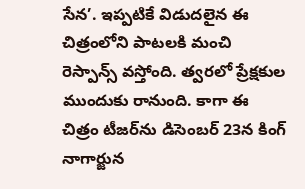సేన’. ఇప్పటికే విడుదలైన ఈ చిత్రంలోని పాటలకి మంచి రెస్పాన్స్‌ వస్తోంది. త్వరలో ప్రేక్షకుల ముందుకు రానుంది. కాగా ఈ చిత్రం టీజర్‌ను డిసెంబర్‌ 23న కింగ్‌ నాగార్జున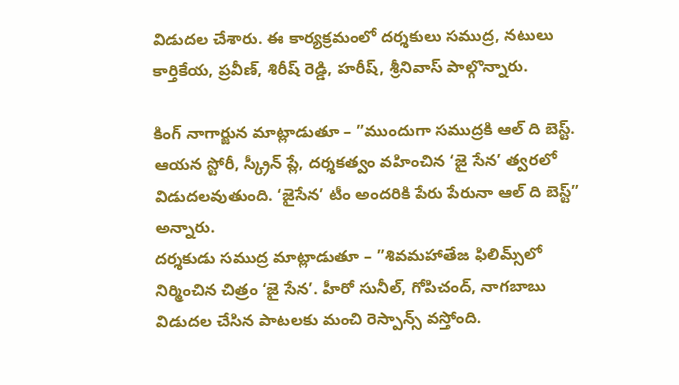విడుదల చేశారు. ఈ కార్యక్రమంలో దర్శకులు సముద్ర, నటులు కార్తికేయ, ప్రవీణ్‌, శిరీష్‌ రెడ్డి, హరీష్‌, శ్రీనివాస్‌ పాల్గొన్నారు.

కింగ్‌ నాగార్జున మాట్లాడుతూ – ”ముందుగా సముద్రకి ఆల్‌ ది బెస్ట్‌. ఆయన స్టోరీ, స్క్రీన్‌ ప్లే, దర్శకత్వం వహించిన ‘జై సేన’ త్వరలో విడుదలవుతుంది. ‘జైసేన’ టీం అందరికి పేరు పేరునా ఆల్‌ ది బెస్ట్‌” అన్నారు.
దర్శకుడు సముద్ర మాట్లాడుతూ – ”శివమహాతేజ ఫిలిమ్స్‌లో నిర్మించిన చిత్రం ‘జై సేన’. హీరో సునీల్‌, గోపిచంద్‌, నాగబాబు విడుదల చేసిన పాటలకు మంచి రెస్పాన్స్‌ వస్తోంది.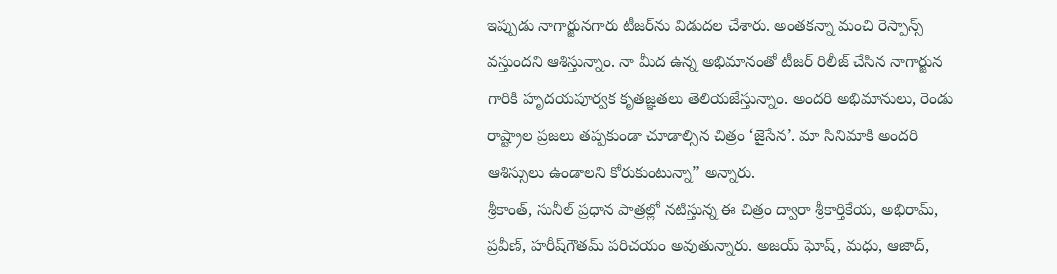ఇప్పుడు నాగార్జునగారు టీజర్‌ను విడుదల చేశారు. అంతకన్నా మంచి రెస్పాన్స్‌ వస్తుందని ఆశిస్తున్నాం. నా మీద ఉన్న అభిమానంతో టీజర్ రిలీజ్ చేసిన నాగార్జున గారికి హృదయపూర్వక కృతజ్ఞతలు తెలియజేస్తున్నాం. అందరి అభిమానులు, రెండు రాష్ట్రాల ప్రజలు తప్పకుండా చూడాల్సిన చిత్రం ‘జైసేన’. మా సినిమాకి అందరి ఆశిస్సులు ఉండాలని కోరుకుంటున్నా” అన్నారు.
శ్రీకాంత్‌, సునీల్‌ ప్రధాన పాత్రల్లో నటిస్తున్న ఈ చిత్రం ద్వారా శ్రీకార్తికేయ, అభిరామ్‌, ప్రవీణ్‌, హరీష్‌గౌతమ్‌ పరిచయం అవుతున్నారు. అజయ్‌ ఘోష్‌, మధు, ఆజాద్‌,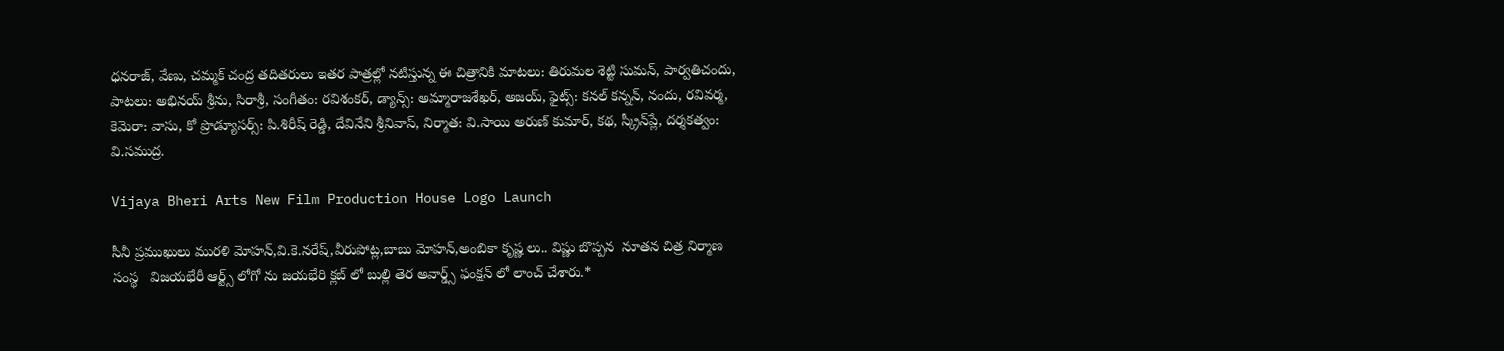ధనరాజ్‌, వేణు, చమ్మక్‌ చంద్ర తదితరులు ఇతర పాత్రల్లో నటిస్తున్న ఈ చిత్రానికి మాటలు: తిరుమల శెట్టి సుమన్‌, పార్వతిచందు, పాటలు: అభినయ్‌ శ్రీను, సిరాశ్రీ, సంగీతం: రవిశంకర్‌, డ్యాన్స్‌: అమ్మారాజశేఖర్‌, అజయ్‌, ఫైట్స్‌: కనల్‌ కన్నన్‌, నందు, రవివర్మ, కెమెరా: వాసు, కో ప్రొడ్యూసర్స్‌: పి.శిరీష్‌ రెడ్డి, దేవినేని శ్రీనివాస్‌, నిర్మాత: వి.సాయి అరుణ్‌ కుమార్‌, కథ, స్క్రీన్‌ప్లే, దర్శకత్వం: వి.సముద్ర.

Vijaya Bheri Arts New Film Production House Logo Launch

సీనీ ప్రముఖులు మురళి మోహన్,వి.కె.నరేష్,వీరుపోట్ల,బాబు మోహన్,అంబికా కృష్ణ లు.. విష్ణు బొప్పన  నూతన చిత్ర నిర్మాణ సంస్థ   విజయభేరీ ఆర్ట్స్ లోగో ను జయభేరి క్లబ్ లో బుల్లి తెర అవార్డ్స్ ఫంక్షన్ లో లాంచ్ చేశారు.*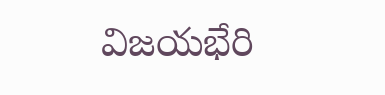విజయభేరి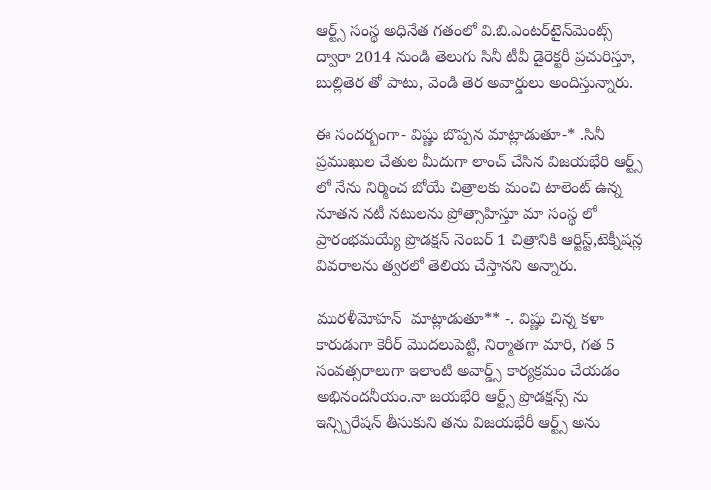ఆర్ట్స్ సంస్థ అధినేత గతంలో వి.బి.ఎంటర్‌టైన్‌మెంట్స్‌ ద్వారా 2014 నుండి తెలుగు సినీ టీవీ డైరెక్టరీ ప్రచురిస్తూ, బుల్లితెర తో పాటు, వెండి తెర అవార్డులు అందిస్తున్నారు.

ఈ సందర్బంగా- విష్ణు బొప్పన మాట్లాడుతూ-* .సినీ ప్రముఖుల చేతుల మీదుగా లాంచ్ చేసిన విజయభేరి ఆర్ట్స్ లో నేను నిర్మించ బోయే చిత్రాలకు మంచి టాలెంట్ ఉన్న నూతన నటీ నటులను ప్రోత్సాహిస్తూ మా సంస్థ లో ప్రారంభమయ్యే ప్రొడక్షన్ నెంబర్ 1 చిత్రానికి ఆర్టిస్ట్,టెక్నీషన్ల వివరాలను త్వరలో తెలియ చేస్తానని అన్నారు.

మురళీమోహన్  మాట్లాడుతూ** -. విష్ణు చిన్న కళా కారుడుగా కెరీర్ మొదలుపెట్టి, నిర్మాతగా మారి, గత 5 సంవత్సరాలుగా ఇలాంటి అవార్డ్స్ కార్యక్రమం చేయడం  అభినందనీయం.నా జయభేరి ఆర్ట్స్ ప్రొడక్షన్స్ ను ఇన్స్పిరేషన్ తీసుకుని తను విజయభేరీ ఆర్ట్స్ అను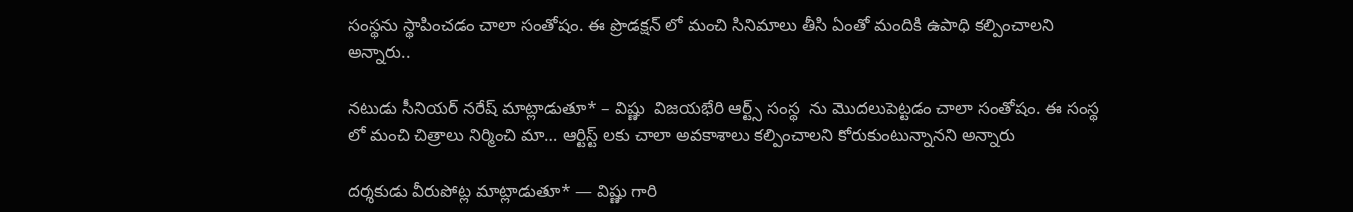సంస్థను స్థాపించడం చాలా సంతోషం. ఈ ప్రొడక్షన్ లో మంచి సినిమాలు తీసి ఏంతో మందికి ఉపాధి కల్పించాలని అన్నారు..

నటుడు సీనియర్ నరేష్ మాట్లాడుతూ* – విష్ణు  విజయభేరి ఆర్ట్స్ సంస్థ  ను మొదలుపెట్టడం చాలా సంతోషం. ఈ సంస్థ లో మంచి చిత్రాలు నిర్మించి మా… ఆర్టిస్ట్ లకు చాలా అవకాశాలు కల్పించాలని కోరుకుంటున్నానని అన్నారు

దర్శకుడు వీరుపోట్ల మాట్లాడుతూ* — విష్ణు గారి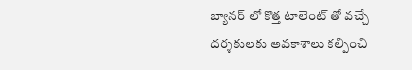బ్యానర్ లో కొత్త టాలెంట్ తో వచ్చే దర్శకులకు అవకాశాలు కల్పించి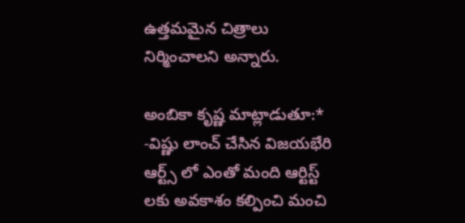ఉత్తమమైన చిత్రాలు నిర్మించాలని అన్నారు.

అంబికా కృష్ణ మాట్లాడుతూ:* -విష్ణు లాంచ్ చేసిన విజయభేరి ఆర్ట్స్ లో ఎంతో మంది ఆర్టిస్ట్ లకు అవకాశం కల్పించి మంచి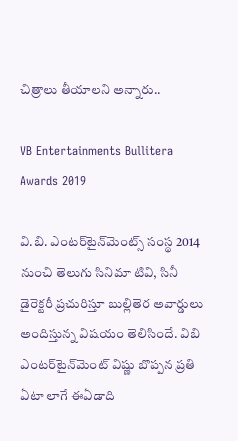చిత్రాలు తీయాలని అన్నారు..

VB Entertainments Bullitera Awards 2019

వి.బి. ఎంటర్‌టైన్‌మెంట్స్‌ సంస్థ 2014 నుంచి తెలుగు సినిమా టివి, సినీ డైరెక్టరీ ప్రచురిస్తూ బుల్లితెర అవార్డులు అందిస్తున్న విషయం తెలిసిందే. విబి ఎంటర్‌టైన్‌మెంట్‌ విష్ణు బొప్పన ప్రతి ఏటా లాగే ఈఏడాది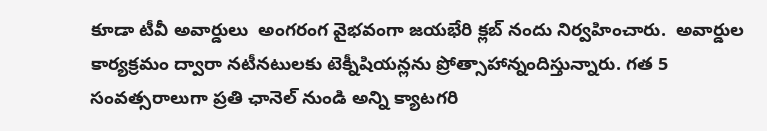కూడా టీవీ అవార్డులు  అంగరంగ వైభవంగా జయభేరి క్లబ్ నందు నిర్వహించారు.  అవార్డుల కార్యక్రమం ద్వారా నటీనటులకు టెక్నీషియన్లను ప్రోత్సాహాన్నందిస్తున్నారు. గ‌త 5 సంవ‌త్స‌రాలుగా ప్రతి ఛానెల్ నుండి అన్ని క్యాటగరి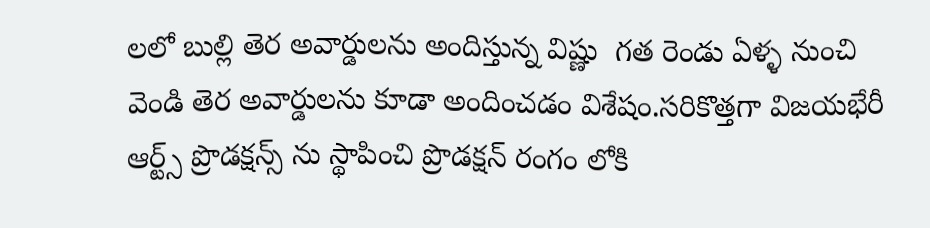లలో బుల్లి తెర అవార్డుల‌ను అందిస్తున్న విష్ణు  గ‌త‌ రెండు ఏళ్ళ‌ నుంచి వెండి తెర అవార్డుల‌ను కూడా అందించ‌డం విశేషం.సరికొత్తగా విజయభేరీ ఆర్ట్స్ ప్రొడక్షన్స్ ను స్థాపించి ప్రొడక్షన్ రంగం లోకి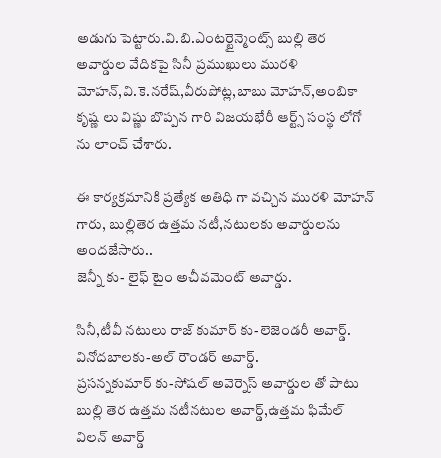అడుగు పెట్టారు.వి.బి.ఎంటర్టైన్మెంట్స్ బుల్లి తెర అవార్డుల వేదికపై సినీ ప్రముఖులు మురళి మోహన్,వి.కె.నరేష్,వీరుపోట్ల,బాబు మోహన్,అంబికా కృష్ణ లు విష్ణు బొప్పన గారి విజయభేరీ ఆర్ట్స్ సంస్థ లోగో ను లాంచ్ చేశారు.

ఈ కార్యక్రమానికి ప్రత్యేక అతిధి గా వచ్చిన మురళి మోహన్ గారు, బుల్లితెర ఉత్తమ నటీ,నటులకు అవార్డులను అందజేసారు..
జెన్నీ కు- లైఫ్ టైం అచీవమెంట్ అవార్డు.

సినీ,టీవీ నటులు రాజ్ కుమార్ కు-లెజెండరీ అవార్డ్.
వినోదబాలకు-అల్ రౌండర్ అవార్డ్.
ప్రసన్నకుమార్ కు-సోషల్ అవెర్నెస్ అవార్డుల తో పాటు బుల్లి తెర ఉత్తమ నటీనటుల అవార్డ్,ఉత్తమ ఫిమేల్ విలన్ అవార్డ్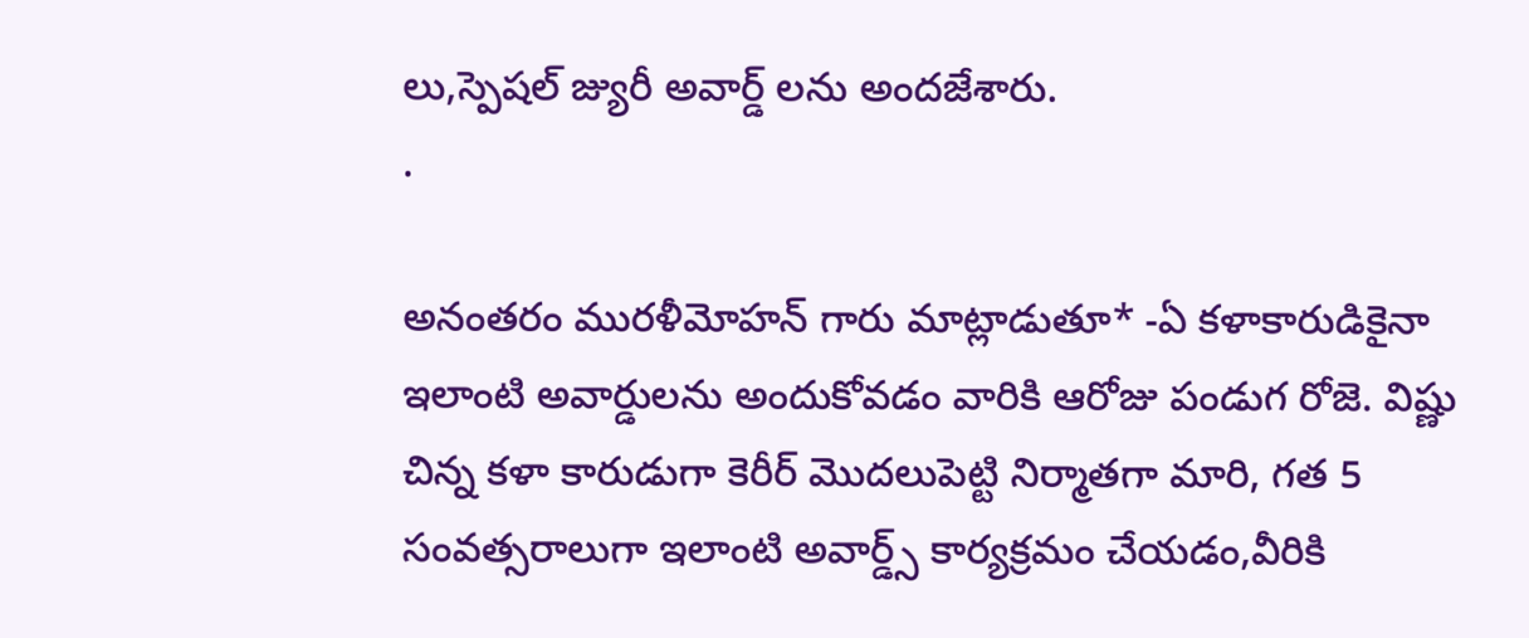లు,స్పెషల్ జ్యురీ అవార్డ్ లను అందజేశారు.
.

అనంతరం మురళీమోహన్ గారు మాట్లాడుతూ* -ఏ కళాకారుడికైనా ఇలాంటి అవార్డులను అందుకోవడం వారికి ఆరోజు పండుగ రోజె. విష్ణు చిన్న కళా కారుడుగా కెరీర్ మొదలుపెట్టి నిర్మాతగా మారి, గత 5 సంవత్సరాలుగా ఇలాంటి అవార్డ్స్ కార్యక్రమం చేయడం,వీరికి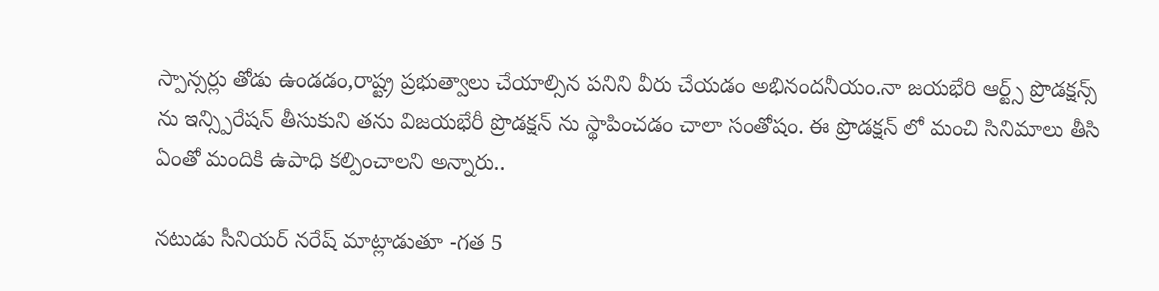స్పాన్సర్లు తోడు ఉండడం,రాష్ట్ర ప్రభుత్వాలు చేయాల్సిన పనిని వీరు చేయడం అభినందనీయం.నా జయభేరి ఆర్ట్స్ ప్రొడక్షన్స్ ను ఇన్స్పిరేషన్ తీసుకుని తను విజయభేరీ ప్రొడక్షన్ ను స్థాపించడం చాలా సంతోషం. ఈ ప్రొడక్షన్ లో మంచి సినిమాలు తీసి ఏంతో మందికి ఉపాధి కల్పించాలని అన్నారు..

నటుడు సీనియర్ నరేష్ మాట్లాడుతూ -గత 5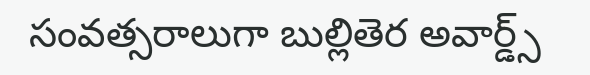సంవత్సరాలుగా బుల్లితెర అవార్డ్స్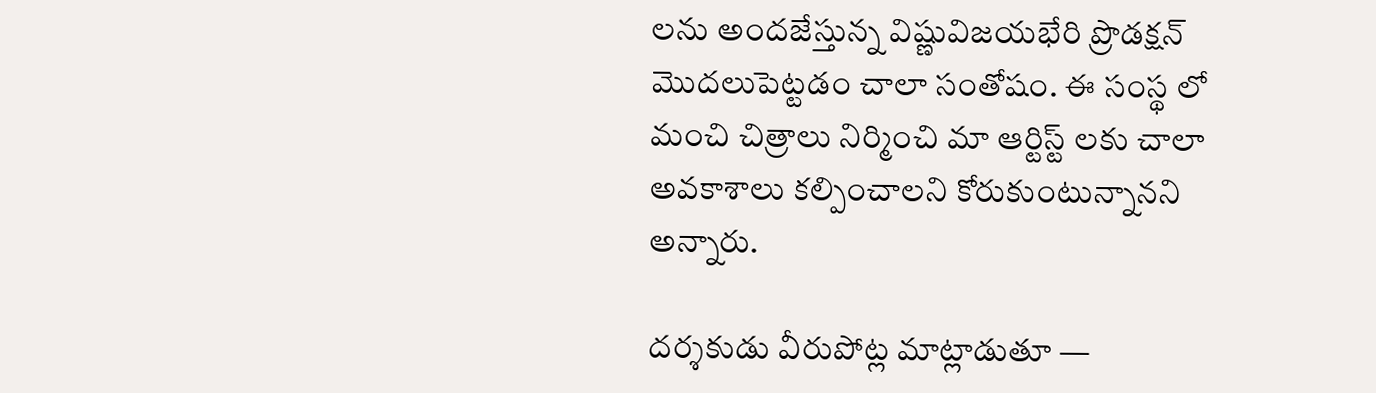లను అందజేస్తున్న విష్ణువిజయభేరి ప్రొడక్షన్ మొదలుపెట్టడం చాలా సంతోషం. ఈ సంస్థ లో మంచి చిత్రాలు నిర్మించి మా ఆర్టిస్ట్ లకు చాలా అవకాశాలు కల్పించాలని కోరుకుంటున్నానని అన్నారు.

దర్శకుడు వీరుపోట్ల మాట్లాడుతూ —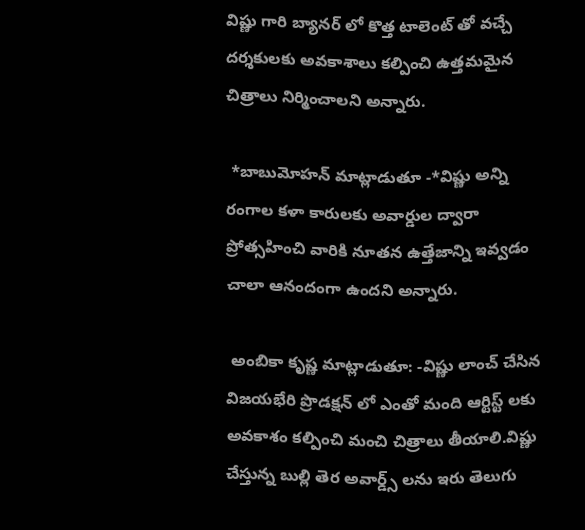విష్ణు గారి బ్యానర్ లో కొత్త టాలెంట్ తో వచ్చే దర్శకులకు అవకాశాలు కల్పించి ఉత్తమమైన చిత్రాలు నిర్మించాలని అన్నారు.

 *బాబుమోహన్ మాట్లాడుతూ -*విష్ణు అన్ని రంగాల కళా కారులకు అవార్డుల ద్వారా  ప్రోత్సహించి వారికి నూతన ఉత్తేజాన్ని ఇవ్వడం చాలా ఆనందంగా ఉందని అన్నారు.

 అంబికా కృష్ణ మాట్లాడుతూ: -విష్ణు లాంచ్ చేసిన విజయభేరి ప్రొడక్షన్ లో ఎంతో మంది ఆర్టిస్ట్ లకు అవకాశం కల్పించి మంచి చిత్రాలు తీయాలి.విష్ణు చేస్తున్న బుల్లి తెర అవార్డ్స్ లను ఇరు తెలుగు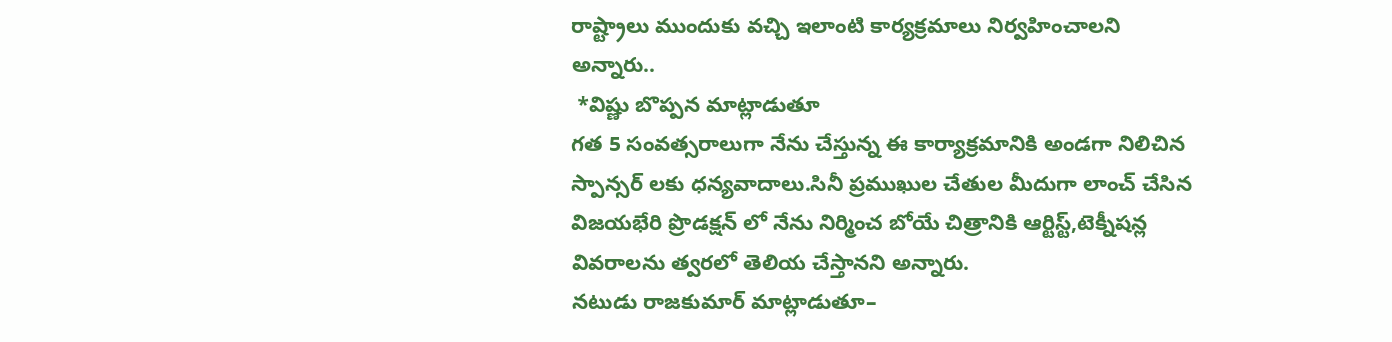రాష్ట్రాలు ముందుకు వచ్చి ఇలాంటి కార్యక్రమాలు నిర్వహించాలని అన్నారు..
 *విష్ణు బొప్పన మాట్లాడుతూ
గత 5 సంవత్సరాలుగా నేను చేస్తున్న ఈ కార్యాక్రమానికి అండగా నిలిచిన స్పాన్సర్ లకు ధన్యవాదాలు.సినీ ప్రముఖుల చేతుల మీదుగా లాంచ్ చేసిన విజయభేరి ప్రొడక్షన్ లో నేను నిర్మించ బోయే చిత్రానికి ఆర్టిస్ట్,టెక్నీషన్ల వివరాలను త్వరలో తెలియ చేస్తానని అన్నారు.
నటుడు రాజకుమార్ మాట్లాడుతూ–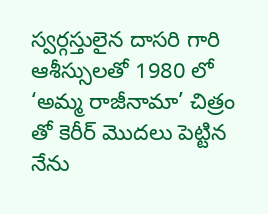స్వర్గస్తులైన దాసరి గారి ఆశీస్సులతో 1980 లో ‘అమ్మ రాజీనామా’ చిత్రం తో కెరీర్ మొదలు పెట్టిన నేను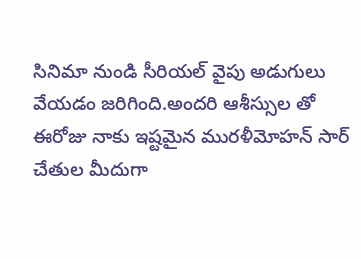సినిమా నుండి సీరియల్ వైపు అడుగులు వేయడం జరిగింది.అందరి ఆశీస్సుల తో  ఈరోజు నాకు ఇష్టమైన మురళీమోహన్ సార్  చేతుల మీదుగా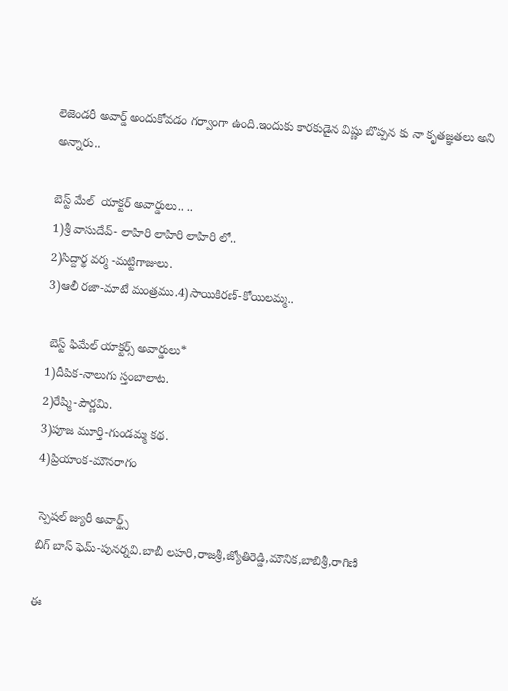లెజెండరీ అవార్డ్ అందుకోవడం గర్వాంగా ఉంది.ఇందుకు కారకుడైన విష్ణు బొప్పన కు నా కృతజ్ఞతలు అని అన్నారు..

బెస్ట్ మేల్  యాక్టర్ అవార్డులు.. ..
1)శ్రీ వాసుదేవ్- లాహిరి లాహిరి లాహిరి లో..
2)సిద్దార్థ వర్మ -మట్టిగాజులు.
3)ఆలీ రజా-మాటే మంత్రము.4)సాయికిరణ్-కోయిలమ్మ..

 బెస్ట్ ఫిమేల్ యాక్టర్స్ అవార్డులు*
1)దీపిక-నాలుగు స్తంబాలాట.
2)రేష్మి-పౌర్ణమి.
3)పూజ మూర్తి-గుండమ్మ కథ.
4)ప్రియాంక-మౌనరాగం

 స్పెషల్ జ్యురీ అవార్డ్స్
బిగ్ బాస్ ఫెమ్-పునర్నవి.బాబీ లహరి,రాజశ్రీ,జ్యోతిరెడ్డి,మౌనిక,బాబిశ్రీ,రాగిణి

ఈ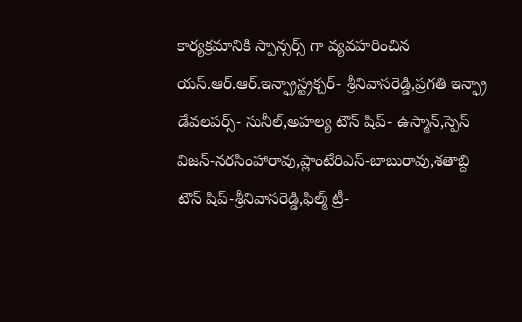కార్యక్రమానికి స్పాన్సర్స్ గా వ్యవహరించిన యస్.ఆర్.ఆర్.ఇన్ఫ్రాస్ట్రక్చర్- శ్రీనివాసరెడ్డి,ప్రగతి ఇన్ఫ్రా డేవలపర్స్- సునీల్,అహల్య టౌన్ షిప్- ఉస్మాన్,స్పెస్ విజన్-నరసింహారావు,ప్లాంటేరిఎస్-బాబురావు,శతాబ్ది టౌన్ షిప్-శ్రీనివాసరెడ్డి,ఫిల్మ్ ట్రీ-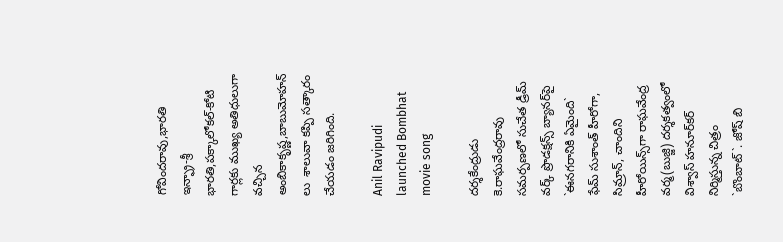గోవిందరావు,భారతి ఇన్ఫ్రా-శ్రీ భారతి,పక్కాలోకల్-కోటి
గార్లకు ముఖ్య అతిధులుగా వచ్చిన అంబికాకృష్ణ,బాబుమోహన్ లు  శాలువా కప్పి సత్కారం చేయడం జరిగింది.

Anil Ravipudi launched Bombhat movie song

ద‌ర్శ‌కేంద్రుడు కె.రాఘ‌వేంద్ర‌రావు స‌మ‌ర్ప‌ణ‌లో సుచేత డ్రీమ్ వర్క్ ప్రొడ‌క్ష‌న్స్ బ్యాన‌ర్‌పై `ఈన‌గ‌రానికి ఏమైంది` ఫేమ్ సుశాంత్ హీరోగా, సిమ్రాన్, చాందిని హీరోయిన్స్‌గా రాఘ‌వేంద్ర వర్మ(బుజ్జి) ద‌ర్శ‌క‌త్వంలో విశ్వాస్ హ‌నూర్‌క‌ర్ నిర్మిస్తున్న చిత్రం `బొంబాట్`. జోష్ బి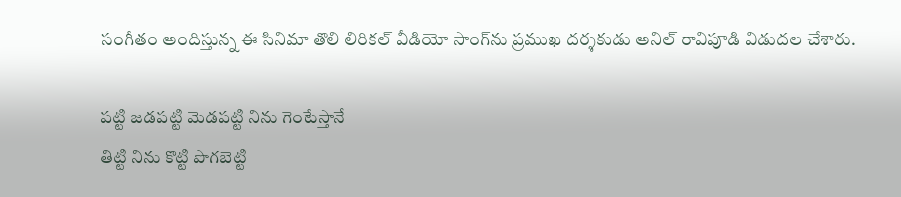సంగీతం అందిస్తున్న ఈ సినిమా తొలి లిరిక‌ల్ వీడియో సాంగ్‌ను ప్ర‌ముఖ ద‌ర్శ‌కుడు అనిల్ రావిపూడి విడుద‌ల చేశారు.

ప‌ట్టి జ‌డ‌ప‌ట్టి మెడ‌ప‌ట్టి నిను గెంటేస్తానే
తిట్టి నిను కొట్టి పొగ‌బెట్టి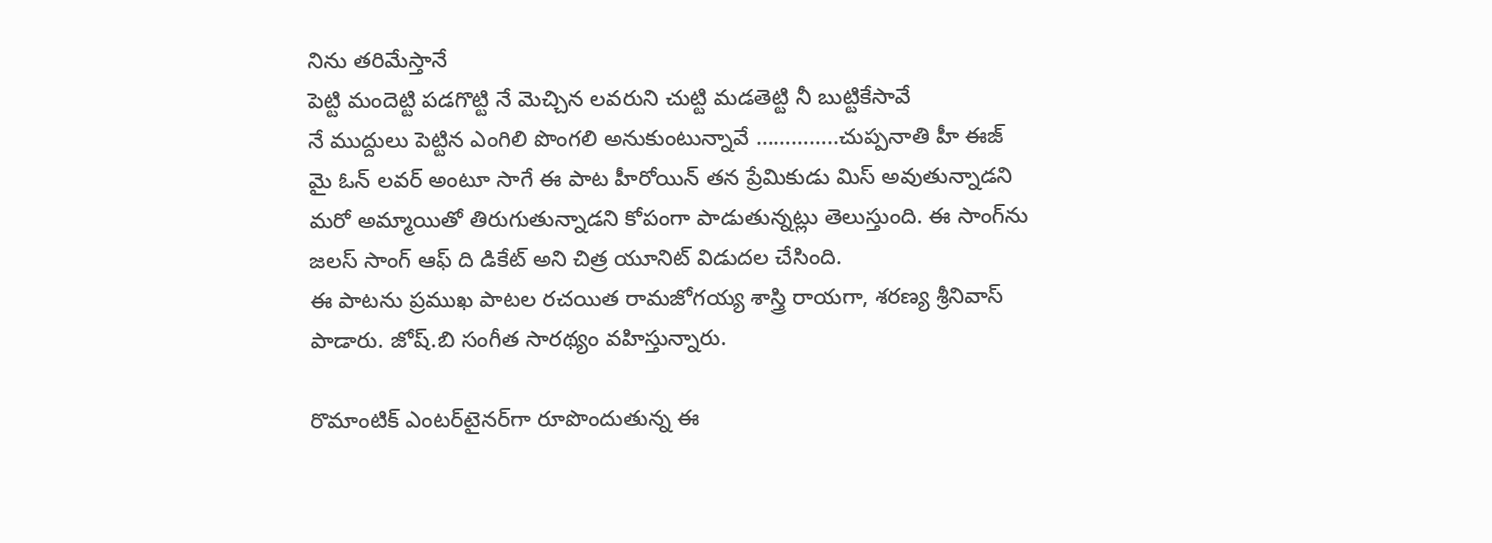నిను త‌రిమేస్తానే
పెట్టి మందెట్టి ప‌డ‌గొట్టి నే మెచ్చిన ల‌వరుని చుట్టి మ‌డ‌తెట్టి నీ బుట్టికేసావే
నే ముద్దులు పెట్టిన ఎంగిలి పొంగ‌లి అనుకుంటున్నావే …………..చుప్ప‌నాతి హీ ఈజ్ మై ఓన్ ల‌వ‌ర్ అంటూ సాగే ఈ పాట హీరోయిన్ త‌న ప్రేమికుడు మిస్ అవుతున్నాడ‌ని మ‌రో అమ్మాయితో తిరుగుతున్నాడ‌ని కోపంగా పాడుతున్న‌ట్లు తెలుస్తుంది. ఈ సాంగ్‌ను జ‌ల‌స్ సాంగ్ ఆఫ్ ది డికేట్ అని చిత్ర యూనిట్ విడుద‌ల చేసింది.
ఈ పాట‌ను ప్ర‌ముఖ పాట‌ల ర‌చ‌యిత రామ‌జోగయ్య శాస్త్రి రాయ‌గా, శ‌ర‌ణ్య శ్రీనివాస్ పాడారు. జోష్‌.బి సంగీత సార‌థ్యం వ‌హిస్తున్నారు.

రొమాంటిక్ ఎంట‌ర్‌టైన‌ర్‌గా రూపొందుతున్న ఈ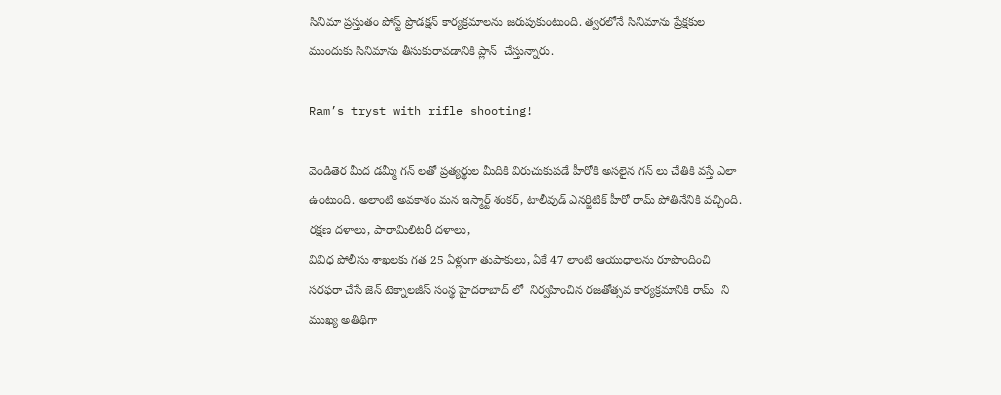సినిమా ప్ర‌స్తుతం పోస్ట్ ప్రొడ‌క్ష‌న్ కార్య‌క్ర‌మాల‌ను జ‌రుపుకుంటుంది. త్వ‌ర‌లోనే సినిమాను ప్రేక్ష‌కుల ముందుకు సినిమాను తీసుకురావ‌డానికి ప్లాన్  చేస్తున్నారు.

Ram’s tryst with rifle shooting!

వెండితెర మీద డమ్మీ గన్ లతో ప్రత్యర్థుల మీదికి విరుచుకుపడే హీరోకి అసలైన గన్ లు చేతికి వస్తే ఎలా ఉంటుంది. అలాంటి అవకాశం మన ఇస్మార్ట్ శంకర్, టాలీవుడ్ ఎనర్జిటిక్ హీరో రామ్ పోతినేనికి వచ్చింది. రక్షణ దళాలు, పారామిలిటరీ దళాలు,
వివిధ పోలీసు శాఖలకు గత 25 ఏళ్లుగా తుపాకులు, ఏకే 47 లాంటి ఆయుధాలను రూపొందించి సరఫరా చేసే జెన్ టెక్నాలజీస్ సంస్థ హైదరాబాద్ లో  నిర్వహించిన రజతోత్సవ కార్యక్రమానికి రామ్  ని  ముఖ్య అతిథిగా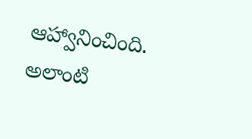ఆహ్వానించింది. అలాంటి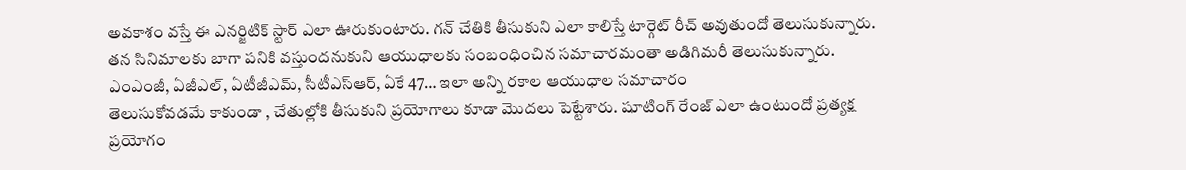అవకాశం వస్తే ఈ ఎనర్జిటిక్ స్టార్ ఎలా ఊరుకుంటారు. గన్ చేతికి తీసుకుని ఎలా కాలిస్తే టార్గెట్ రీచ్ అవుతుందో తెలుసుకున్నారు. తన సినిమాలకు బాగా పనికి వస్తుందనుకుని ఆయుధాలకు సంబంధించిన సమాచారమంతా అడిగిమరీ తెలుసుకున్నారు. ఎంఎంజీ, ఏజీఎల్, ఏటీజీఎమ్, సీటీఎస్ఆర్, ఏకే 47… ఇలా అన్ని రకాల ఆయుధాల సమాచారం
తెలుసుకోవడమే కాకుండా , చేతుల్లోకి తీసుకుని ప్రయోగాలు కూడా మొదలు పెట్టేశారు. షూటింగ్ రేంజ్ ఎలా ఉంటుందో ప్రత్యక్ష ప్రయోగం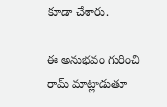కూడా చేశారు.

ఈ అనుభవం గురించి రామ్ మాట్లాడుతూ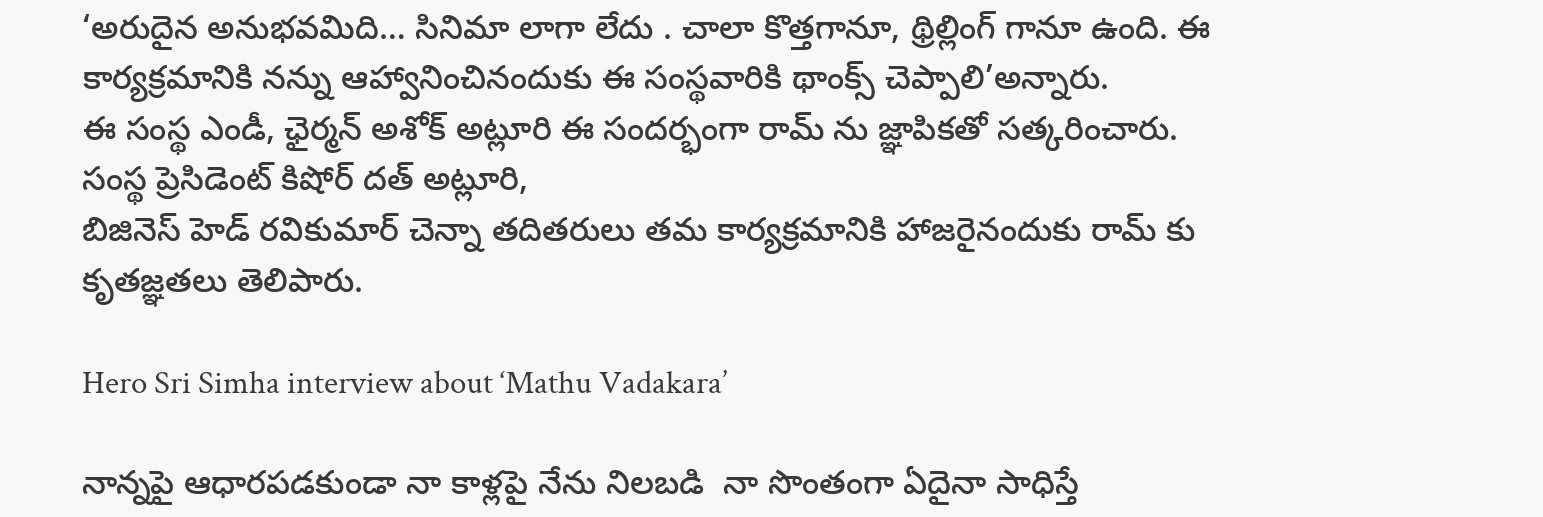‘అరుదైన అనుభవమిది… సినిమా లాగా లేదు . చాలా కొత్తగానూ, థ్రిల్లింగ్ గానూ ఉంది. ఈ కార్యక్రమానికి నన్ను ఆహ్వానించినందుకు ఈ సంస్థవారికి థాంక్స్ చెప్పాలి’అన్నారు.
ఈ సంస్థ ఎండీ, ఛైర్మన్ అశోక్ అట్లూరి ఈ సందర్భంగా రామ్ ను జ్ఞాపికతో సత్కరించారు. సంస్థ ప్రెసిడెంట్ కిషోర్ దత్ అట్లూరి,
బిజినెస్ హెడ్ రవికుమార్ చెన్నా తదితరులు తమ కార్యక్రమానికి హాజరైనందుకు రామ్ కు కృతజ్ఞతలు తెలిపారు.

Hero Sri Simha interview about ‘Mathu Vadakara’

నాన్నపై ఆధారపడకుండా నా కాళ్లపై నేను నిలబడి  నా సొంతంగా ఏదైనా సాధిస్తే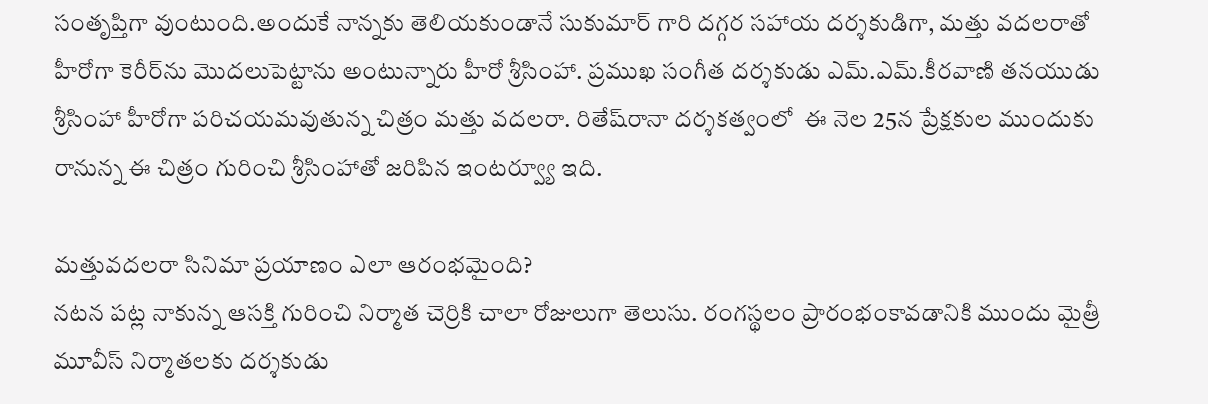సంతృప్తిగా వుంటుంది.అందుకే నాన్నకు తెలియకుండానే సుకుమార్ గారి దగ్గర సహాయ దర్శకుడిగా, మత్తు వదలరాతో హీరోగా కెరీర్‌ను మొదలుపెట్టాను అంటున్నారు హీరో శ్రీసింహా. ప్రముఖ సంగీత దర్శకుడు ఎమ్.ఎమ్.కీరవాణి తనయుడు శ్రీసింహా హీరోగా పరిచయమవుతున్న చిత్రం మత్తు వదలరా. రితేష్‌రానా దర్శకత్వంలో  ఈ నెల 25న ప్రేక్షకుల ముందుకు రానున్న ఈ చిత్రం గురించి శ్రీసింహాతో జరిపిన ఇంటర్వ్యూ ఇది.

మత్తువదలరా సినిమా ప్రయాణం ఎలా ఆరంభమైంది?
నటన పట్ల నాకున్న ఆసక్తి గురించి నిర్మాత చెర్రికి చాలా రోజులుగా తెలుసు. రంగస్థలం ప్రారంభంకావడానికి ముందు మైత్రీ మూవీస్ నిర్మాతలకు దర్శకుడు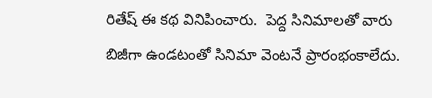రితేష్ ఈ కథ వినిపించారు.  పెద్ద సినిమాలతో వారు బిజీగా ఉండటంతో సినిమా వెంటనే ప్రారంభంకాలేదు.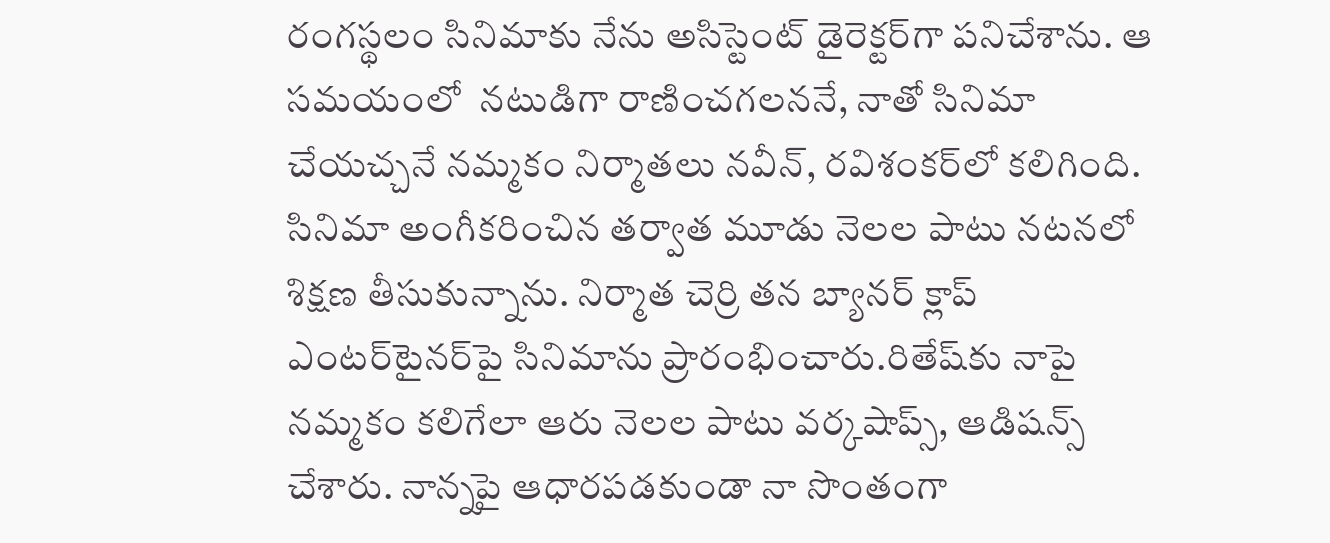రంగస్థలం సినిమాకు నేను అసిస్టెంట్ డైరెక్టర్‌గా పనిచేశాను. ఆ సమయంలో  నటుడిగా రాణించగలననే, నాతో సినిమా చేయచ్చనే నమ్మకం నిర్మాతలు నవీన్, రవిశంకర్‌లో కలిగింది. సినిమా అంగీకరించిన తర్వాత మూడు నెలల పాటు నటనలో శిక్షణ తీసుకున్నాను. నిర్మాత చెర్రి తన బ్యానర్ క్లాప్ ఎంటర్‌టైనర్‌పై సినిమాను ప్రారంభించారు.రితేష్‌కు నాపై నమ్మకం కలిగేలా ఆరు నెలల పాటు వర్కషాప్స్, ఆడిషన్స్ చేశారు. నాన్నపై ఆధారపడకుండా నా సొంతంగా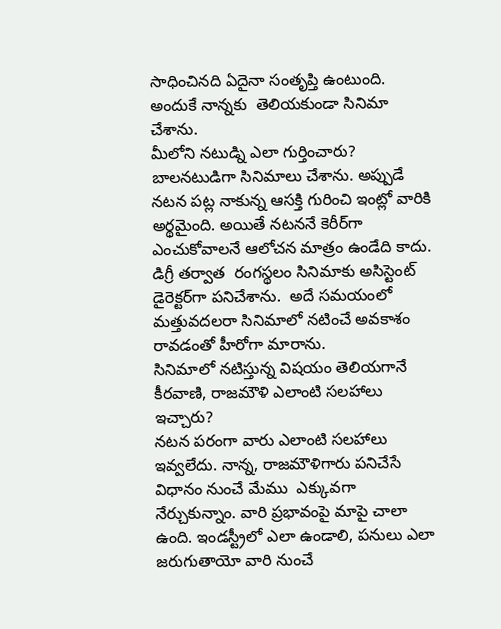సాధించినది ఏదైనా సంతృప్తి ఉంటుంది. అందుకే నాన్నకు  తెలియకుండా సినిమా చేశాను.
మీలోని నటుడ్ని ఎలా గుర్తించారు?
బాలనటుడిగా సినిమాలు చేశాను. అప్పుడే నటన పట్ల నాకున్న ఆసక్తి గురించి ఇంట్లో వారికి అర్థమైంది. అయితే నటననే కెరీర్‌గా ఎంచుకోవాలనే ఆలోచన మాత్రం ఉండేది కాదు. డిగ్రీ తర్వాత  రంగస్థలం సినిమాకు అసిస్టెంట్ డైరెక్టర్‌గా పనిచేశాను.  అదే సమయంలో మత్తువదలరా సినిమాలో నటించే అవకాశం రావడంతో హీరోగా మారాను.
సినిమాలో నటిస్తున్న విషయం తెలియగానే కీరవాణి, రాజమౌళి ఎలాంటి సలహాలు ఇచ్చారు?
నటన పరంగా వారు ఎలాంటి సలహాలు ఇవ్వలేదు. నాన్న, రాజమౌళిగారు పనిచేసే విధానం నుంచే మేము  ఎక్కువగా నేర్చుకున్నాం. వారి ప్రభావంపై మాపై చాలా ఉంది. ఇండస్ట్రీలో ఎలా ఉండాలి, పనులు ఎలా జరుగుతాయో వారి నుంచే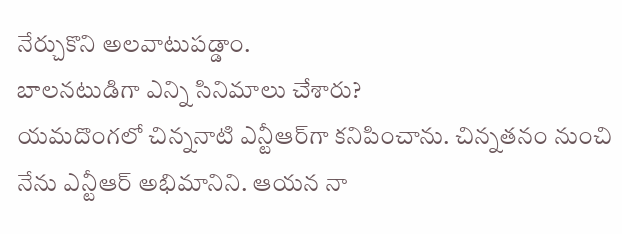నేర్చుకొని అలవాటుపడ్డాం.
బాలనటుడిగా ఎన్ని సినిమాలు చేశారు?
యమదొంగలో చిన్ననాటి ఎన్టీఆర్‌గా కనిపించాను. చిన్నతనం నుంచి నేను ఎన్టీఆర్ అభిమానిని. ఆయన నా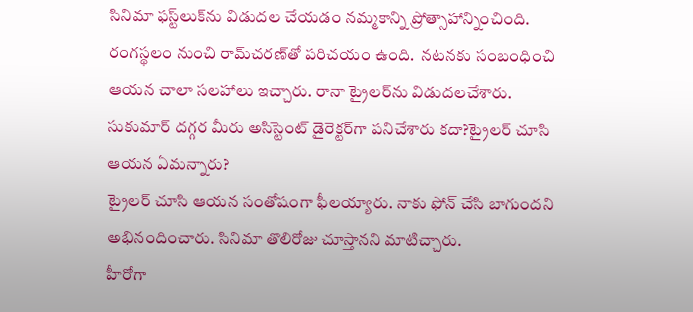సినిమా ఫస్ట్‌లుక్‌ను విడుదల చేయడం నమ్మకాన్ని ప్రోత్సాహాన్నించింది.  రంగస్థలం నుంచి రామ్‌చరణ్‌తో పరిచయం ఉంది.  నటనకు సంబంధించి ఆయన చాలా సలహాలు ఇచ్చారు. రానా ట్రైలర్‌ను విడుదలచేశారు.
సుకుమార్ దగ్గర మీరు అసిస్టెంట్ డైరెక్టర్‌గా పనిచేశారు కదా?ట్రైలర్ చూసి ఆయన ఏమన్నారు?
ట్రైలర్ చూసి ఆయన సంతోషంగా ఫీలయ్యారు. నాకు ఫోన్ చేసి బాగుందని అభినందించారు. సినిమా తొలిరోజు చూస్తానని మాటిచ్చారు.
హీరోగా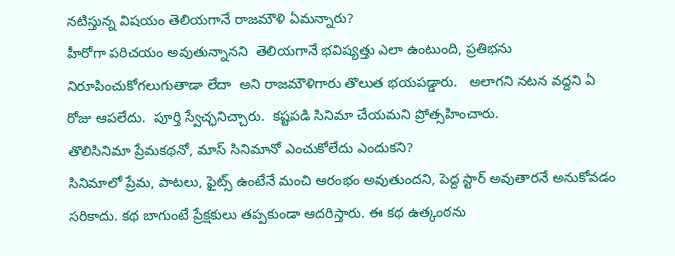నటిస్తున్న విషయం తెలియగానే రాజమౌళి ఏమన్నారు?
హీరోగా పరిచయం అవుతున్నానని  తెలియగానే భవిష్యత్తు ఎలా ఉంటుంది, ప్రతిభను నిరూపించుకోగలుగుతాడా లేదా  అని రాజమౌళిగారు తొలుత భయపడ్డారు.   అలాగని నటన వద్దని ఏ రోజు ఆపలేదు.  పూర్తి స్వేచ్ఛనిచ్చారు.  కష్టపడి సినిమా చేయమని ప్రోత్సహించారు.
తొలిసినిమా ప్రేమకథనో, మాస్ సినిమానో ఎంచుకోలేదు ఎందుకని?
సినిమాలో ప్రేమ, పాటలు, ఫైట్స్ ఉంటేనే మంచి ఆరంభం అవుతుందని, పెద్ద స్టార్ అవుతారనే అనుకోవడం సరికాదు. కథ బాగుంటే ప్రేక్షకులు తప్పకుండా ఆదరిస్తారు. ఈ కథ ఉత్కంఠను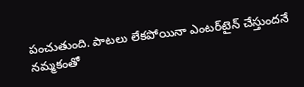పంచుతుంది. పాటలు లేకపోయినా ఎంటర్‌టైన్ చేస్తుందనే నమ్మకంతో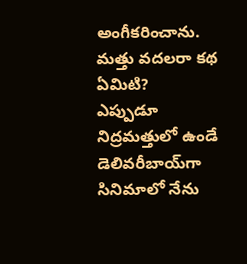అంగీకరించాను.
మత్తు వదలరా కథ ఏమిటి?
ఎప్పుడూ నిద్రమత్తులో ఉండే డెలివరీబాయ్‌గా సినిమాలో నేను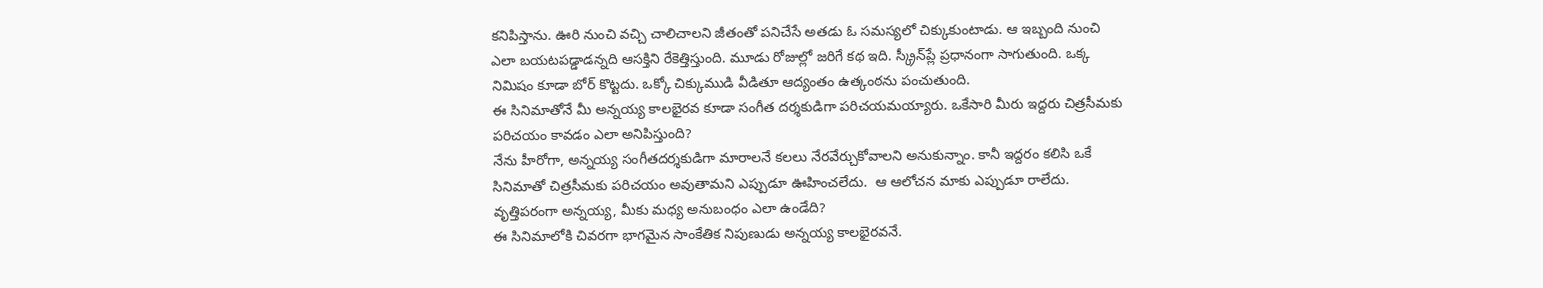కనిపిస్తాను. ఊరి నుంచి వచ్చి చాలిచాలని జీతంతో పనిచేసే అతడు ఓ సమస్యలో చిక్కుకుంటాడు. ఆ ఇబ్బంది నుంచి ఎలా బయటపడ్డాడన్నది ఆసక్తిని రేకెత్తిస్తుంది. మూడు రోజుల్లో జరిగే కథ ఇది. స్క్రీన్‌ప్లే ప్రధానంగా సాగుతుంది. ఒక్క నిమిషం కూడా బోర్ కొట్టదు. ఒక్కో చిక్కుముడి వీడితూ ఆద్యంతం ఉత్కంఠను పంచుతుంది.
ఈ సినిమాతోనే మీ అన్నయ్య కాలభైరవ కూడా సంగీత దర్శకుడిగా పరిచయమయ్యారు. ఒకేసారి మీరు ఇద్దరు చిత్రసీమకు పరిచయం కావడం ఎలా అనిపిస్తుంది?
నేను హీరోగా, అన్నయ్య సంగీతదర్శకుడిగా మారాలనే కలలు నేరవేర్చుకోవాలని అనుకున్నాం. కానీ ఇద్దరం కలిసి ఒకే సినిమాతో చిత్రసీమకు పరిచయం అవుతామని ఎప్పుడూ ఊహించలేదు.  ఆ ఆలోచన మాకు ఎప్పుడూ రాలేదు.
వృత్తిపరంగా అన్నయ్య, మీకు మధ్య అనుబంధం ఎలా ఉండేది?
ఈ సినిమాలోకి చివరగా భాగమైన సాంకేతిక నిపుణుడు అన్నయ్య కాలభైరవనే.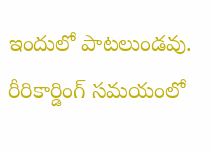ఇందులో పాటలుండవు. రీరికార్డింగ్ సమయంలో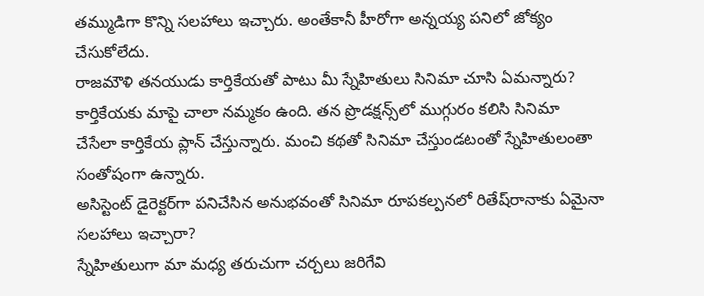తమ్ముడిగా కొన్ని సలహాలు ఇచ్చారు. అంతేకానీ హీరోగా అన్నయ్య పనిలో జోక్యం చేసుకోలేదు.
రాజమౌళి తనయుడు కార్తికేయతో పాటు మీ స్నేహితులు సినిమా చూసి ఏమన్నారు?
కార్తికేయకు మాపై చాలా నమ్మకం ఉంది. తన ప్రొడక్షన్స్‌లో ముగ్గురం కలిసి సినిమా చేసేలా కార్తికేయ ప్లాన్ చేస్తున్నారు. మంచి కథతో సినిమా చేస్తుండటంతో స్నేహితులంతా సంతోషంగా ఉన్నారు.
అసిస్టెంట్ డైరెక్టర్‌గా పనిచేసిన అనుభవంతో సినిమా రూపకల్పనలో రితేష్‌రానాకు ఏమైనా సలహాలు ఇచ్చారా?
స్నేహితులుగా మా మధ్య తరుచుగా చర్చలు జరిగేవి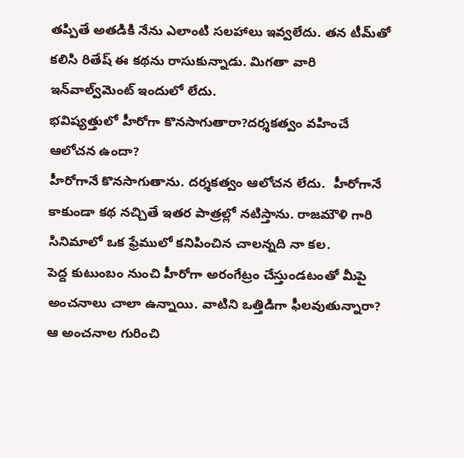తప్పితే అతడికి నేను ఎలాంటి సలహాలు ఇవ్వలేదు. తన టీమ్‌తో కలిసి రితేష్ ఈ కథను రాసుకున్నాడు. మిగతా వారి ఇన్‌వాల్వ్‌మెంట్ ఇందులో లేదు.
భవిష్యత్తులో హీరోగా కొనసాగుతారా?దర్శకత్వం వహించే ఆలోచన ఉందా?
హీరోగానే కొనసాగుతాను. దర్శకత్వం ఆలోచన లేదు.  హీరోగానే కాకుండా కథ నచ్చితే ఇతర పాత్రల్లో నటిస్తాను. రాజమౌళి గారి సినిమాలో ఒక ఫ్రేములో కనిపించిన చాలన్నది నా కల.
పెద్ద కుటుంబం నుంచి హీరోగా అరంగేట్రం చేస్తుండటంతో మీపై అంచనాలు చాలా ఉన్నాయి. వాటిని ఒత్తిడిగా ఫీలవుతున్నారా?
ఆ అంచనాల గురించి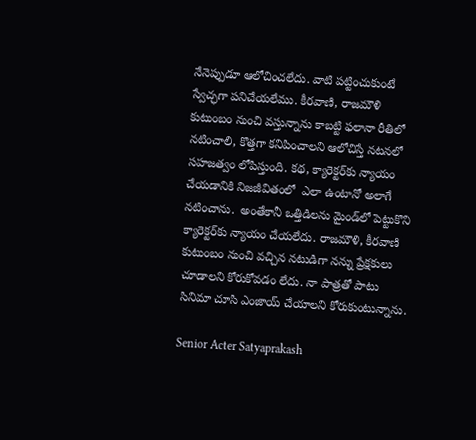నేనెప్పుడూ ఆలోచించలేదు. వాటి పట్టించుకుంటే  స్వేచ్ఛగా పనిచేయలేము. కీరవాణి, రాజమౌళి కుటుంబం నుంచి వస్తున్నాను కాబట్టి ఫలానా రీతిలో నటించాలి, కొత్తగా కనిపించాలని ఆలోచిస్తే నటనలో సహజత్వం లోపిస్తుంది. కథ, క్యారెక్టర్‌కు న్యాయం చేయడానికి నిజజీవితంలో  ఎలా ఉంటానో అలాగే నటించాను.  అంతేకానీ ఒత్తిడిలను మైండ్‌లో పెట్టుకొని క్యారెక్టర్‌కు న్యాయం చేయలేదు. రాజమౌళి, కీరవాణి కుటుంబం నుంచి వచ్చిన నటుడిగా నన్ను ప్రేక్షకులు చూడాలని కోరుకోవడం లేదు. నా పాత్రతో పాటు సినిమా చూసి ఎంజాయ్ చేయాలని కోరుకుంటున్నాను.

Senior Acter Satyaprakash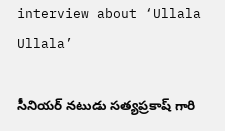interview about ‘Ullala Ullala’

సీనియర్ నటుడు సత్యప్రకాష్ గారి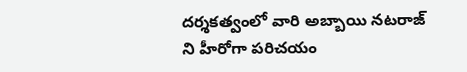దర్శకత్వంలో వారి అబ్బాయి నటరాజ్ ని హీరోగా పరిచయం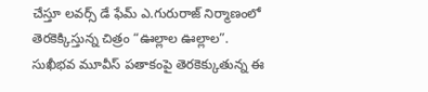చేస్తూ లవర్స్ డే ఫేమ్ ఎ.గురురాజ్ నిర్మాణంలో తెరకెక్కిస్తున్న చిత్రం “ఊల్లాల ఊల్లాల”. సుఖీభవ మూవీస్ పతాకంపై తెరకెక్కుతున్న ఈ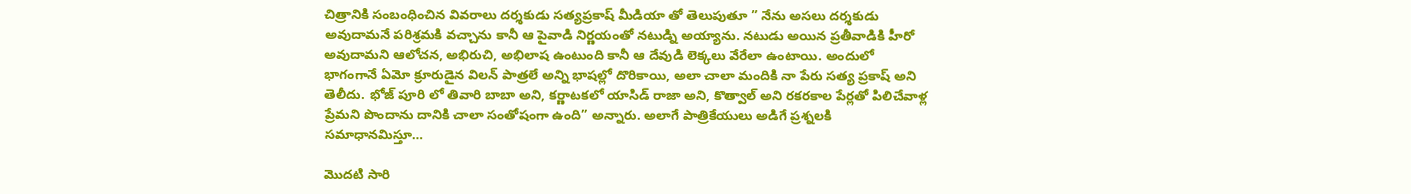చిత్రానికి సంబంధించిన వివరాలు దర్శకుడు సత్యప్రకాష్ మీడియా తో తెలుపుతూ ” నేను అసలు దర్శకుడు అవుదామనే పరిశ్రమకి వచ్చాను కానీ ఆ పైవాడి నిర్ణయంతో నటుడ్ని అయ్యాను. నటుడు అయిన ప్రతీవాడికి హీరో అవుదామని ఆలోచన, అభిరుచి, అభిలాష ఉంటుంది కానీ ఆ దేవుడి లెక్కలు వేరేలా ఉంటాయి. అందులో భాగంగానే ఏమో క్రూరుడైన విలన్ పాత్రలే అన్ని భాషల్లో దొరికాయి, అలా చాలా మందికి నా పేరు సత్య ప్రకాష్ అని తెలీదు. భోజ్ పూరి లో తివారి బాబా అని, కర్ణాటకలో యాసిడ్ రాజా అని, కొత్వాల్ అని రకరకాల పేర్లతో పిలిచేవాళ్ల ప్రేమని పొందాను దానికి చాలా సంతోషంగా ఉంది” అన్నారు. అలాగే పాత్రికేయులు అడిగే ప్రశ్నలకి సమాధానమిస్తూ…

మొదటి సారి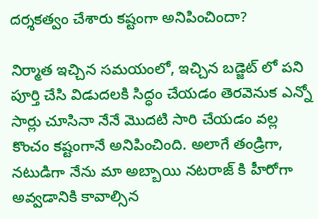దర్శకత్వం చేశారు కష్టంగా అనిపించిందా?

నిర్మాత ఇచ్చిన సమయంలో, ఇచ్చిన బడ్జెట్ లో పని పూర్తి చేసి విడుదలకి సిద్ధం చేయడం తెరవెనుక ఎన్నో సార్లు చూసినా నేనే మొదటి సారి చేయడం వల్ల కొంచం కష్టంగానే అనిపించింది. అలాగే తండ్రిగా, నటుడిగా నేను మా అబ్బాయి నటరాజ్ కి హీరోగా అవ్వడానికి కావాల్సిన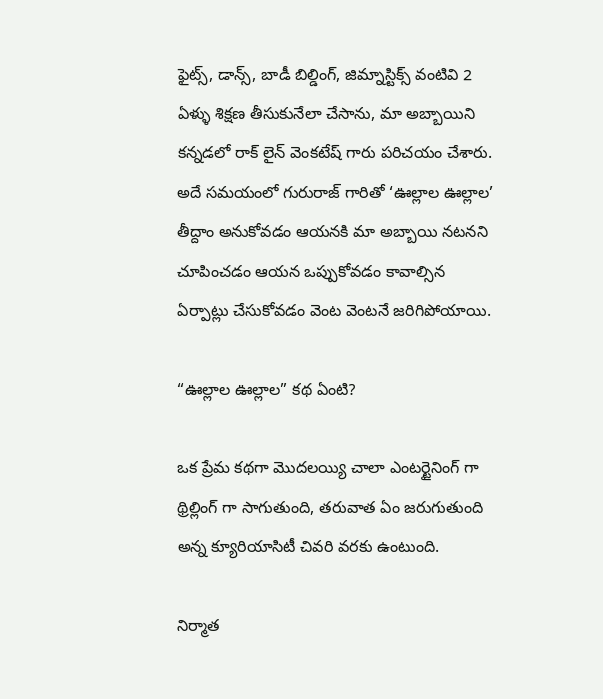ఫైట్స్, డాన్స్, బాడీ బిల్డింగ్, జిమ్నాస్టిక్స్ వంటివి 2 ఏళ్ళు శిక్షణ తీసుకునేలా చేసాను, మా అబ్బాయిని కన్నడలో రాక్ లైన్ వెంకటేష్ గారు పరిచయం చేశారు. అదే సమయంలో గురురాజ్ గారితో ‘ఊల్లాల ఊల్లాల’ తీద్దాం అనుకోవడం ఆయనకి మా అబ్బాయి నటనని చూపించడం ఆయన ఒప్పుకోవడం కావాల్సిన ఏర్పాట్లు చేసుకోవడం వెంట వెంటనే జరిగిపోయాయి.

“ఊల్లాల ఊల్లాల” కథ ఏంటి?

ఒక ప్రేమ కథగా మొదలయ్యి చాలా ఎంటర్టైనింగ్ గా థ్రిల్లింగ్ గా సాగుతుంది, తరువాత ఏం జరుగుతుంది అన్న క్యూరియాసిటీ చివరి వరకు ఉంటుంది.

నిర్మాత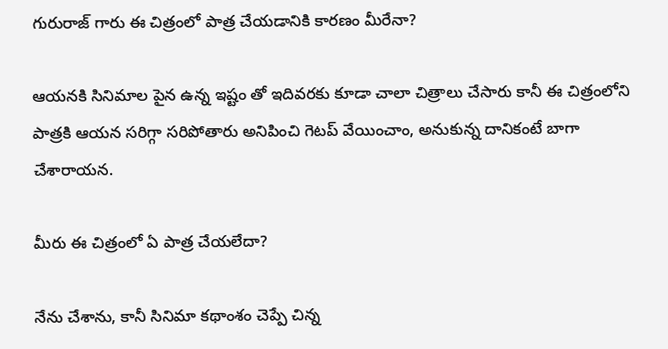గురురాజ్ గారు ఈ చిత్రంలో పాత్ర చేయడానికి కారణం మీరేనా?

ఆయనకి సినిమాల పైన ఉన్న ఇష్టం తో ఇదివరకు కూడా చాలా చిత్రాలు చేసారు కానీ ఈ చిత్రంలోని పాత్రకి ఆయన సరిగ్గా సరిపోతారు అనిపించి గెటప్ వేయించాం, అనుకున్న దానికంటే బాగా చేశారాయన.

మీరు ఈ చిత్రంలో ఏ పాత్ర చేయలేదా?

నేను చేశాను, కానీ సినిమా కథాంశం చెప్పే చిన్న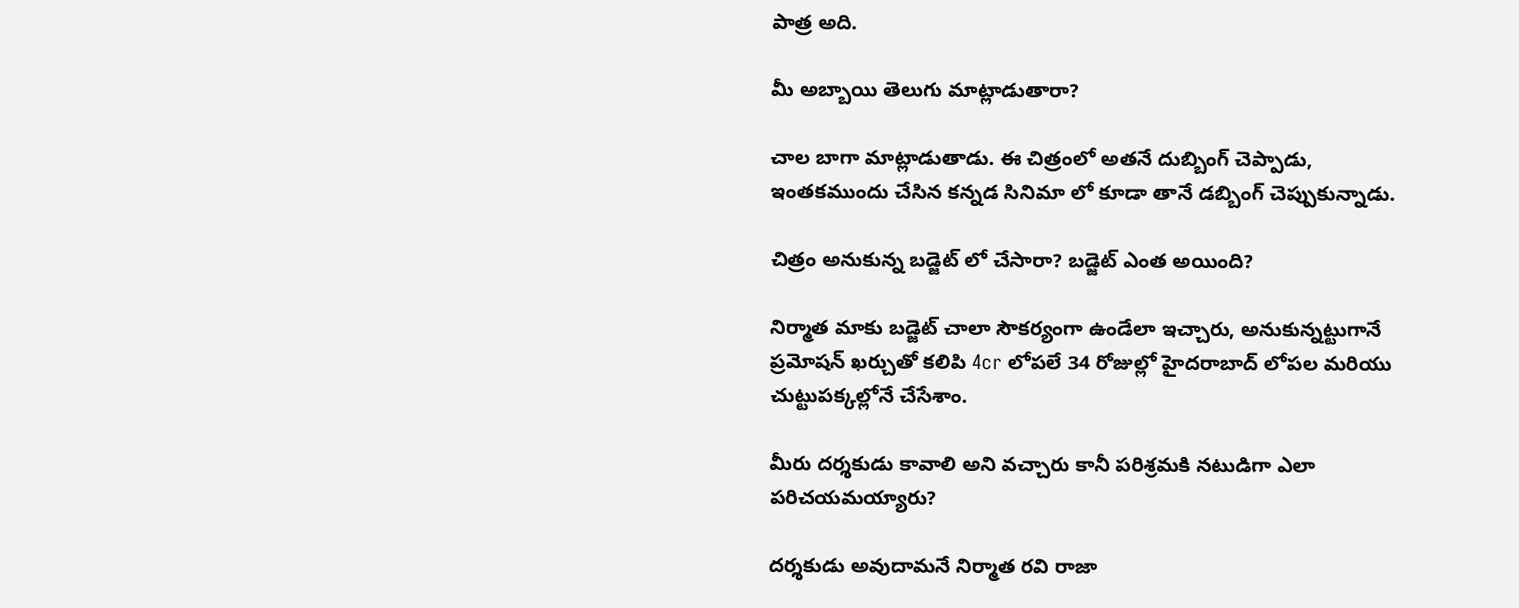పాత్ర అది.

మీ అబ్బాయి తెలుగు మాట్లాడుతారా?

చాల బాగా మాట్లాడుతాడు. ఈ చిత్రంలో అతనే దుబ్బింగ్ చెప్పాడు, ఇంతకముందు చేసిన కన్నడ సినిమా లో కూడా తానే డబ్బింగ్ చెప్పుకున్నాడు.

చిత్రం అనుకున్న బడ్జెట్ లో చేసారా? బడ్జెట్ ఎంత అయింది?

నిర్మాత మాకు బడ్జెట్ చాలా సౌకర్యంగా ఉండేలా ఇచ్చారు, అనుకున్నట్టుగానే ప్రమోషన్ ఖర్చుతో కలిపి 4cr లోపలే 34 రోజుల్లో హైదరాబాద్ లోపల మరియు చుట్టుపక్కల్లోనే చేసేశాం.

మీరు దర్శకుడు కావాలి అని వచ్చారు కానీ పరిశ్రమకి నటుడిగా ఎలా పరిచయమయ్యారు?

దర్శకుడు అవుదామనే నిర్మాత రవి రాజా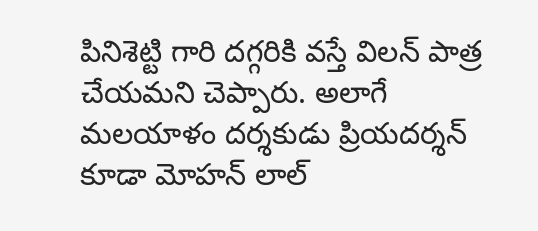పినిశెట్టి గారి దగ్గరికి వస్తే విలన్ పాత్ర చేయమని చెప్పారు. అలాగే మలయాళం దర్శకుడు ప్రియదర్శన్ కూడా మోహన్ లాల్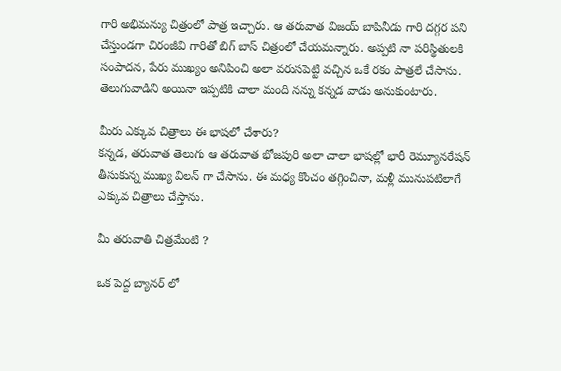గారి అభిమన్యు చిత్రంలో పాత్ర ఇచ్చారు. ఆ తరువాత విజయ్ బాపినీడు గారి దగ్గర పని చేస్తుండగా చిరంజీవి గారితో బిగ్ బాస్ చిత్రంలో చేయమన్నారు. అప్పటి నా పరిస్థితులకి సంపాదన, పేరు ముఖ్యం అనిపించి అలా వరుసపెట్టి వచ్చిన ఒకే రకం పాత్రలే చేసాను. తెలుగువాడిని అయినా ఇప్పటికి చాలా మంది నన్ను కన్నడ వాడు అనుకుంటారు.

మీరు ఎక్కువ చిత్రాలు ఈ భాషలో చేశారు?
కన్నడ, తరువాత తెలుగు ఆ తరువాత భోజపురి అలా చాలా భాషల్లో భారీ రెమ్యూనరేషన్ తీసుకున్న ముఖ్య విలన్ గా చేసాను. ఈ మధ్య కొంచం తగ్గించినా, మళ్లీ మునుపటిలాగే ఎక్కువ చిత్రాలు చేస్తాను.

మీ తరువాతి చిత్రమేంటి ?

ఒక పెద్ద బ్యానర్ లో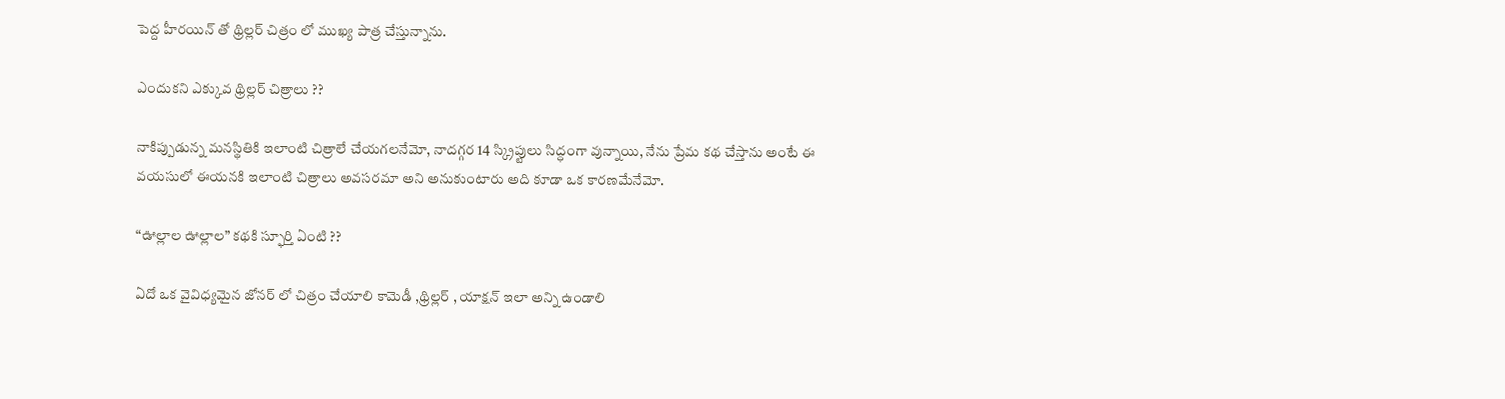పెద్ద హీరయిన్ తో థ్రిల్లర్ చిత్రం లో ముఖ్య పాత్ర చేస్తున్నాను.

ఎందుకని ఎక్కువ థ్రిల్లర్ చిత్రాలు ??

నాకిప్పుడున్న మనస్థితికి ఇలాంటి చిత్రాలే చేయగలనేమో, నాదగ్గర 14 స్క్రిప్టులు సిద్ధంగా వున్నాయి, నేను ప్రేమ కథ చేస్తాను అంటే ఈ వయసులో ఈయనకి ఇలాంటి చిత్రాలు అవసరమా అని అనుకుంటారు అది కూడా ఒక కారణమేనేమో.

“ఊల్లాల ఊల్లాల” కథకి స్ఫూర్తి ఏంటి ??

ఏదో ఒక వైవిధ్యమైన జోనర్ లో చిత్రం చేయాలి కామెడీ ,థ్రిల్లర్ , యాక్షన్ ఇలా అన్ని ఉండాలి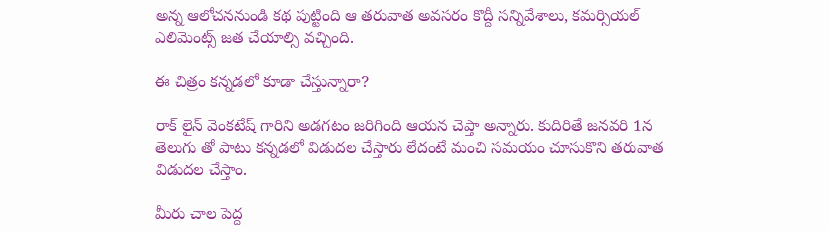అన్న ఆలోచననుండి కథ పుట్టింది ఆ తరువాత అవసరం కొద్దీ సన్నివేశాలు, కమర్సియల్ ఎలిమెంట్స్ జత చేయాల్సి వచ్చింది.

ఈ చిత్రం కన్నడలో కూడా చేస్తున్నారా?

రాక్ లైన్ వెంకటేష్ గారిని అడగటం జరిగింది ఆయన చెప్తా అన్నారు. కుదిరితే జనవరి 1న తెలుగు తో పాటు కన్నడలో విడుదల చేస్తారు లేదంటే మంచి సమయం చూసుకొని తరువాత విడుదల చేస్తాం.

మీరు చాల పెద్ద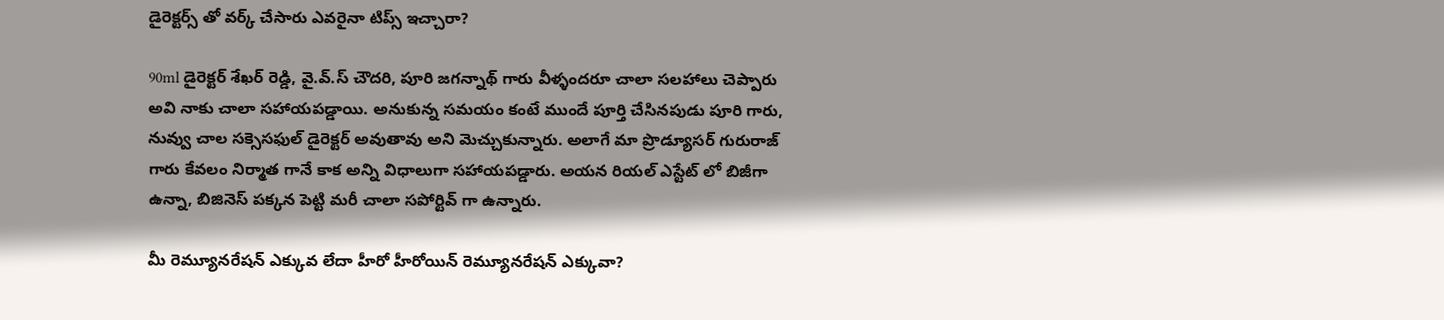డైరెక్టర్స్ తో వర్క్ చేసారు ఎవరైనా టిప్స్ ఇచ్చారా?

90ml డైరెక్టర్ శేఖర్ రెడ్డి, వై.వ్.స్ చౌదరి, పూరి జగన్నాథ్ గారు వీళ్ళందరూ చాలా సలహాలు చెప్పారు అవి నాకు చాలా సహాయపడ్డాయి. అనుకున్న సమయం కంటే ముందే పూర్తి చేసినపుడు పూరి గారు, నువ్వు చాల సక్సెసఫుల్ డైరెక్టర్ అవుతావు అని మెచ్చుకున్నారు. అలాగే మా ప్రొడ్యూసర్ గురురాజ్ గారు కేవలం నిర్మాత గానే కాక అన్ని విధాలుగా సహాయపడ్డారు. అయన రియల్ ఎస్టేట్ లో బిజీగా ఉన్నా, బిజినెస్ పక్కన పెట్టి మరీ చాలా సపోర్టివ్ గా ఉన్నారు.

మీ రెమ్యూనరేషన్ ఎక్కువ లేదా హీరో హీరోయిన్ రెమ్యూనరేషన్ ఎక్కువా?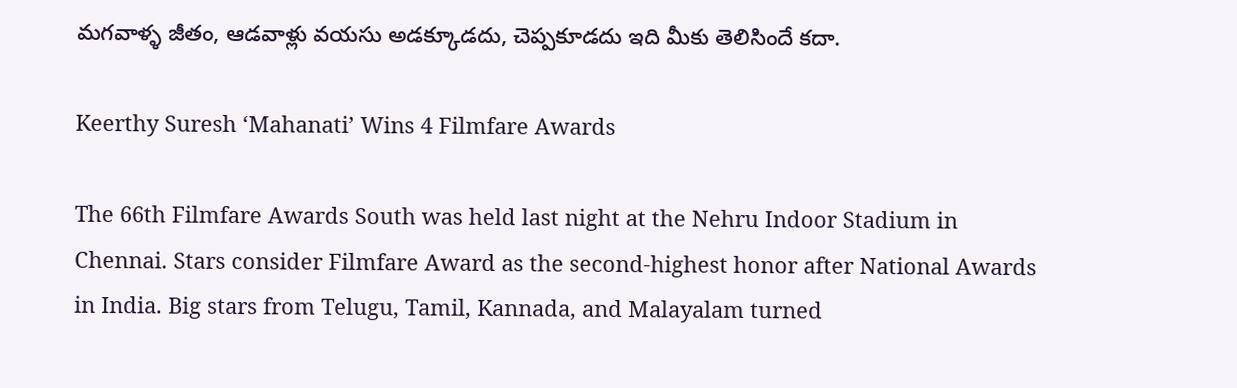మగవాళ్ళ జీతం, ఆడవాళ్లు వయసు అడక్కూడదు, చెప్పకూడదు ఇది మీకు తెలిసిందే కదా.

Keerthy Suresh ‘Mahanati’ Wins 4 Filmfare Awards

The 66th Filmfare Awards South was held last night at the Nehru Indoor Stadium in Chennai. Stars consider Filmfare Award as the second-highest honor after National Awards in India. Big stars from Telugu, Tamil, Kannada, and Malayalam turned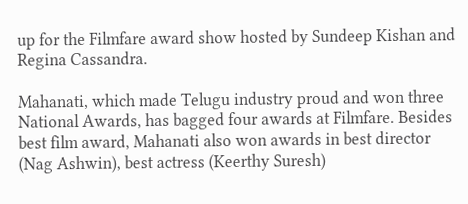up for the Filmfare award show hosted by Sundeep Kishan and Regina Cassandra.

Mahanati, which made Telugu industry proud and won three National Awards, has bagged four awards at Filmfare. Besides best film award, Mahanati also won awards in best director (Nag Ashwin), best actress (Keerthy Suresh)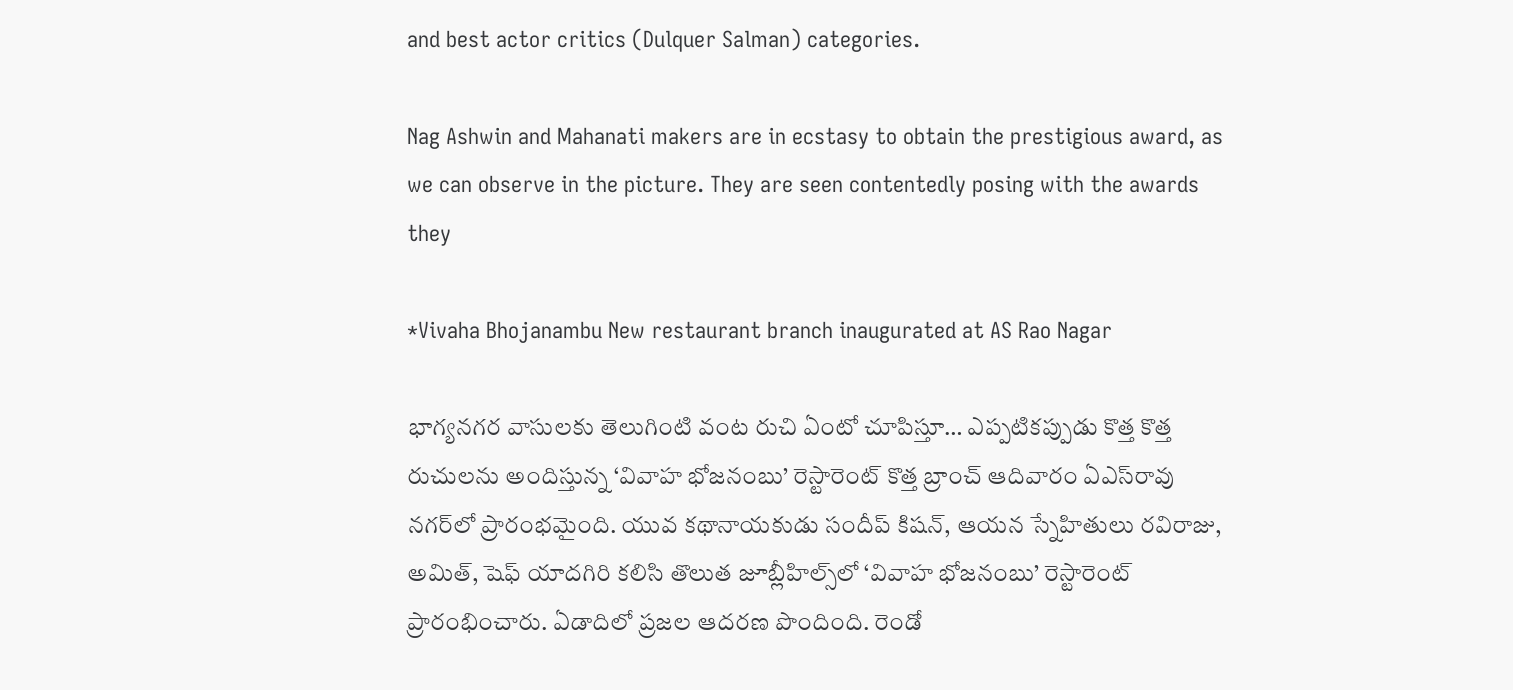and best actor critics (Dulquer Salman) categories.

Nag Ashwin and Mahanati makers are in ecstasy to obtain the prestigious award, as we can observe in the picture. They are seen contentedly posing with the awards they

*Vivaha Bhojanambu New restaurant branch inaugurated at AS Rao Nagar

భాగ్యనగర వాసులకు తెలుగింటి వంట రుచి ఏంటో చూపిస్తూ… ఎప్పటికప్పుడు కొత్త కొత్త రుచులను అందిస్తున్న ‘వివాహ భోజనంబు’ రెస్టారెంట్ కొత్త బ్రాంచ్ ఆదివారం ఏఎస్‌రావు నగర్‌లో ప్రారంభమైంది. యువ కథానాయకుడు సందీప్ కిషన్, ఆయన స్నేహితులు రవిరాజు, అమిత్, షెఫ్ యాదగిరి కలిసి తొలుత జూబ్లీహిల్స్‌లో ‘వివాహ భోజనంబు’ రెస్టారెంట్ ప్రారంభించారు. ఏడాదిలో ప్రజల ఆదరణ పొందింది. రెండో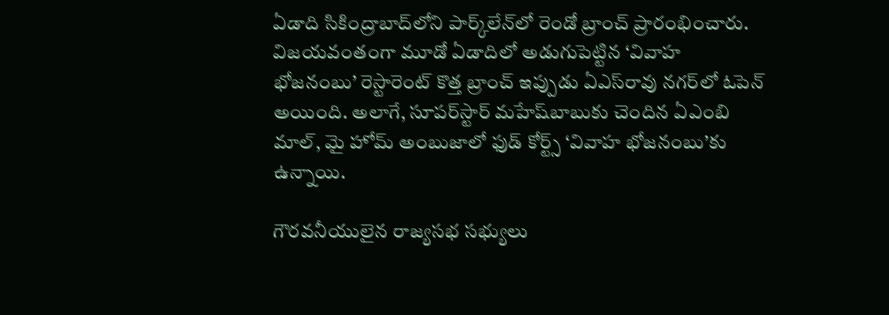ఏడాది సికింద్రాబాద్‌లోని పార్క్‌లేన్‌లో రెండో బ్రాంచ్ ప్రారంభించారు. విజయవంతంగా మూడో ఏడాదిలో అడుగుపెట్టిన ‘వివాహ భోజనంబు’ రెస్టారెంట్ కొత్త బ్రాంచ్ ఇప్పుడు ఏఎస్‌రావు నగర్‌లో ఓపెన్ అయింది. అలాగే, సూపర్‌స్టార్ మహేష్‌బాబుకు చెందిన ఏఎంబి మాల్, మై హోమ్ అంబుజాలో ఫుడ్ కోర్ట్స్ ‘వివాహ భోజనంబు’కు ఉన్నాయి.

గౌరవనీయులైన రాజ్యసభ సభ్యులు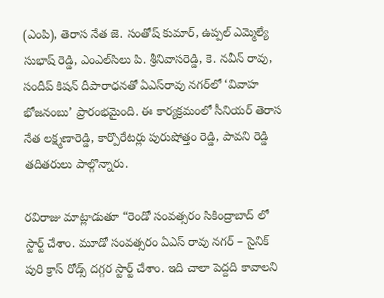(ఎంపి), తెరాస నేత జె. సంతోష్ కుమార్, ఉప్పల్ ఎమ్మెల్యే సుభాష్ రెడ్డి, ఎంఎల్‌సిలు పి. శ్రీనివాసరెడ్డి, కె. నవీన్ రావు, సందీప్ కిషన్ దీపారాధనతో ఏఎస్‌రావు నగర్‌లో ‘వివాహ భోజనంబు’ ప్రారంభమైంది. ఈ కార్యక్రమంలో సీనియర్ తెరాస నేత లక్ష్మణారెడ్డి, కార్పొరేటర్లు పురుషోత్తం రెడ్డి, పావని రెడ్డి తదితరులు పాల్గొన్నారు.

రవిరాజు మాట్లాడుతూ “రెండో సంవత్సరం సికింద్రాబాద్ లో స్టార్ట్ చేశాం. మూడో సంవత్సరం ఏఎస్ రావు నగర్ – సైనిక్ పురి క్రాస్ రోడ్స్ దగ్గర స్టార్ట్ చేశాం. ఇది చాలా పెద్దది కావాలని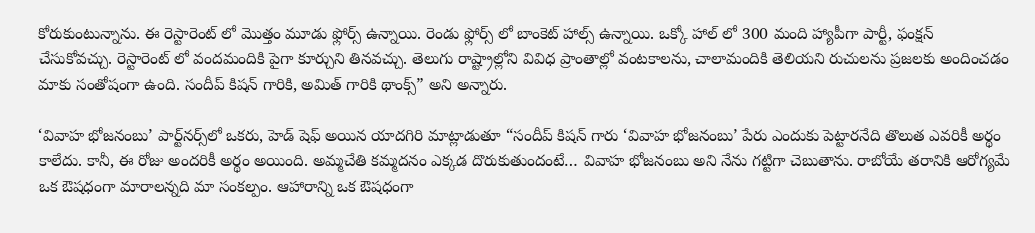కోరుకుంటున్నాను. ఈ రెస్టారెంట్ లో మొత్తం మూడు ఫ్లోర్స్ ఉన్నాయి. రెండు ఫ్లోర్స్ లో బాంకెట్ హాల్స్ ఉన్నాయి. ఒక్కో హాల్ లో 300 మంది హ్యాపీగా పార్టీ, ఫంక్షన్ చేసుకోవచ్చు. రెస్టారెంట్ లో వందమందికి పైగా కూర్చుని తినవచ్చు. తెలుగు రాష్ట్రాల్లోని వివిధ ప్రాంతాల్లో వంటకాలను, చాలామందికి తెలియని రుచులను ప్రజలకు అందించడం మాకు సంతోషంగా ఉంది. సందీప్ కిషన్ గారికి, అమిత్ గారికి థాంక్స్” అని అన్నారు.

‘వివాహ భోజనంబు’ పార్ట్‌నర్స్‌లో ఒకరు, హెడ్ షెఫ్ అయిన యాదగిరి మాట్లాడుతూ “సందీప్ కిషన్ గారు ‘వివాహ భోజనంబు’ పేరు ఎందుకు పెట్టారనేది తొలుత ఎవరికీ అర్థం కాలేదు. కానీ, ఈ రోజు అందరికీ అర్థం అయింది. అమ్మచేతి కమ్మదనం ఎక్కడ దొరుకుతుందంటే… వివాహ భోజనంబు అని నేను గట్టిగా చెబుతాను. రాబోయే తరానికి ఆరోగ్యమే ఒక ఔషధంగా మారాలన్నది మా సంకల్పం. ఆహారాన్ని ఒక ఔషధంగా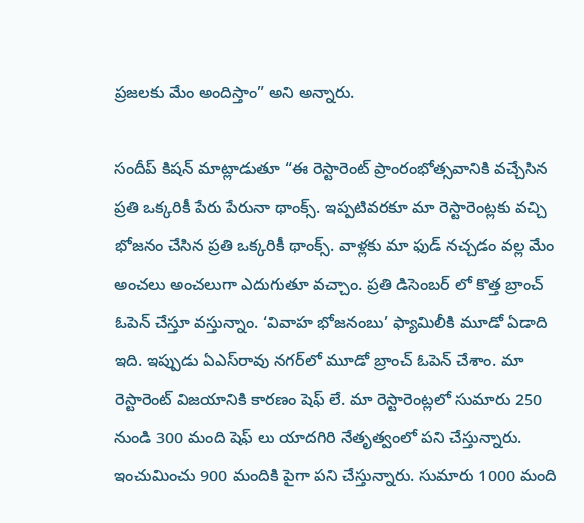ప్రజలకు మేం అందిస్తాం” అని అన్నారు.

సందీప్ కిషన్ మాట్లాడుతూ “ఈ రెస్టారెంట్ ప్రాంరంభోత్సవానికి వచ్చేసిన ప్రతి ఒక్కరికీ పేరు పేరునా థాంక్స్. ఇప్పటివరకూ మా రెస్టారెంట్లకు వచ్చి భోజనం చేసిన ప్రతి ఒక్కరికీ థాంక్స్. వాళ్లకు మా ఫుడ్ నచ్చడం వల్ల మేం అంచలు అంచలుగా ఎదుగుతూ వచ్చాం. ప్రతి డిసెంబర్ లో కొత్త బ్రాంచ్ ఓపెన్ చేస్తూ వస్తున్నాం. ‘వివాహ భోజనంబు’ ఫ్యామిలీకి మూడో ఏడాది ఇది. ఇప్పుడు ఏఎస్‌రావు నగర్‌లో మూడో బ్రాంచ్ ఓపెన్ చేశాం. మా రెస్టారెంట్ విజయానికి కారణం షెఫ్ లే. మా రెస్టారెంట్లలో సుమారు 250 నుండి 300 మంది షెఫ్ లు యాదగిరి నేతృత్వంలో పని చేస్తున్నారు. ఇంచుమించు 900 మందికి పైగా పని చేస్తున్నారు. సుమారు 1000 మంది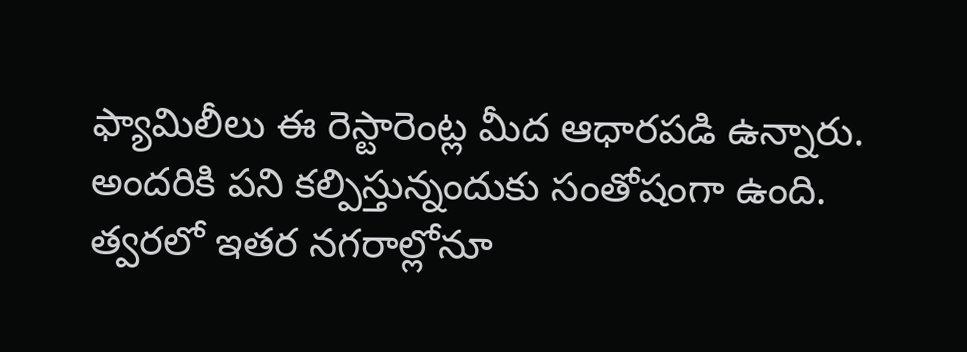ఫ్యామిలీలు ఈ రెస్టారెంట్ల మీద ఆధారపడి ఉన్నారు. అందరికి పని కల్పిస్తున్నందుకు సంతోషంగా ఉంది. త్వరలో ఇతర నగరాల్లోనూ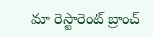మా రెస్టారెంట్ బ్రాంచ్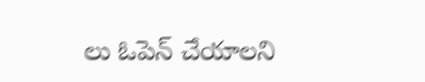లు ఓపెన్ చేయాలని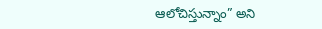ఆలోచిస్తున్నాం” అని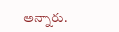అన్నారు.